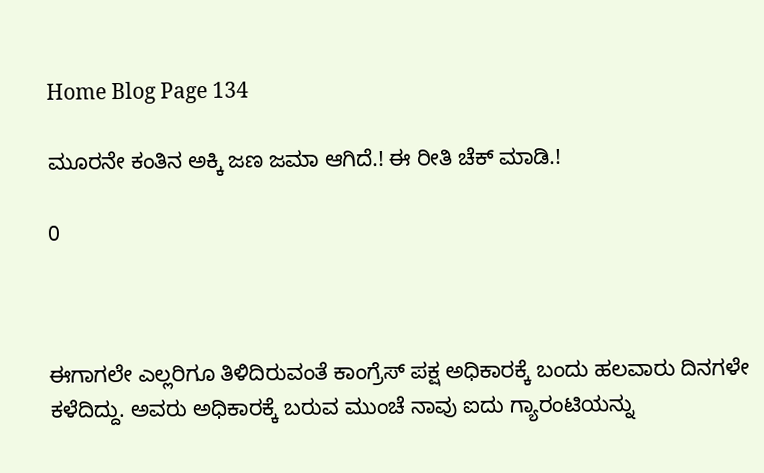Home Blog Page 134

ಮೂರನೇ ಕಂತಿನ ಅಕ್ಕಿ ಜಣ ಜಮಾ ಆಗಿದೆ.! ಈ ರೀತಿ ಚೆಕ್ ಮಾಡಿ.!

0



ಈಗಾಗಲೇ ಎಲ್ಲರಿಗೂ ತಿಳಿದಿರುವಂತೆ ಕಾಂಗ್ರೆಸ್ ಪಕ್ಷ ಅಧಿಕಾರಕ್ಕೆ ಬಂದು ಹಲವಾರು ದಿನಗಳೇ ಕಳೆದಿದ್ದು. ಅವರು ಅಧಿಕಾರಕ್ಕೆ ಬರುವ ಮುಂಚೆ ನಾವು ಐದು ಗ್ಯಾರಂಟಿಯನ್ನು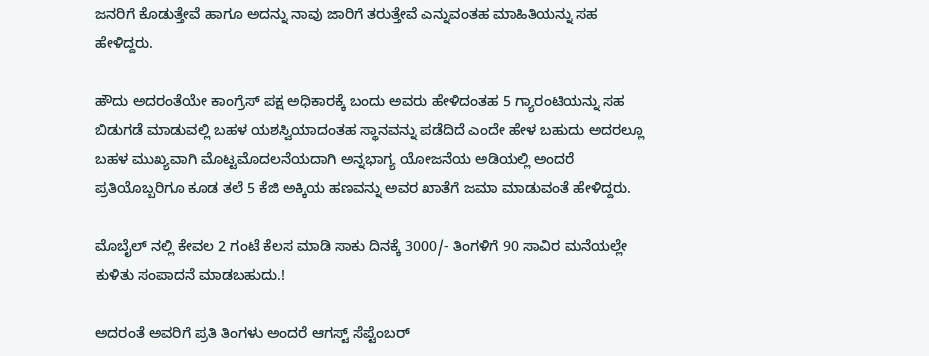ಜನರಿಗೆ ಕೊಡುತ್ತೇವೆ ಹಾಗೂ ಅದನ್ನು ನಾವು ಜಾರಿಗೆ ತರುತ್ತೇವೆ ಎನ್ನುವಂತಹ ಮಾಹಿತಿಯನ್ನು ಸಹ ಹೇಳಿದ್ದರು.

ಹೌದು ಅದರಂತೆಯೇ ಕಾಂಗ್ರೆಸ್ ಪಕ್ಷ ಅಧಿಕಾರಕ್ಕೆ ಬಂದು ಅವರು ಹೇಳಿದಂತಹ 5 ಗ್ಯಾರಂಟಿಯನ್ನು ಸಹ ಬಿಡುಗಡೆ ಮಾಡುವಲ್ಲಿ ಬಹಳ ಯಶಸ್ವಿಯಾದಂತಹ ಸ್ಥಾನವನ್ನು ಪಡೆದಿದೆ ಎಂದೇ ಹೇಳ ಬಹುದು ಅದರಲ್ಲೂ ಬಹಳ ಮುಖ್ಯವಾಗಿ ಮೊಟ್ಟಮೊದಲನೆಯದಾಗಿ ಅನ್ನಭಾಗ್ಯ ಯೋಜನೆಯ ಅಡಿಯಲ್ಲಿ ಅಂದರೆ ಪ್ರತಿಯೊಬ್ಬರಿಗೂ ಕೂಡ ತಲೆ 5 ಕೆಜಿ ಅಕ್ಕಿಯ ಹಣವನ್ನು ಅವರ ಖಾತೆಗೆ ಜಮಾ ಮಾಡುವಂತೆ ಹೇಳಿದ್ದರು.

ಮೊಬೈಲ್ ನಲ್ಲಿ ಕೇವಲ 2 ಗಂಟೆ ಕೆಲಸ ಮಾಡಿ ಸಾಕು ದಿನಕ್ಕೆ 3000/- ತಿಂಗಳಿಗೆ 90 ಸಾವಿರ ಮನೆಯಲ್ಲೇ ಕುಳಿತು ಸಂಪಾದನೆ ಮಾಡಬಹುದು.!

ಅದರಂತೆ ಅವರಿಗೆ ಪ್ರತಿ ತಿಂಗಳು ಅಂದರೆ ಆಗಸ್ಟ್ ಸೆಪ್ಟೆಂಬರ್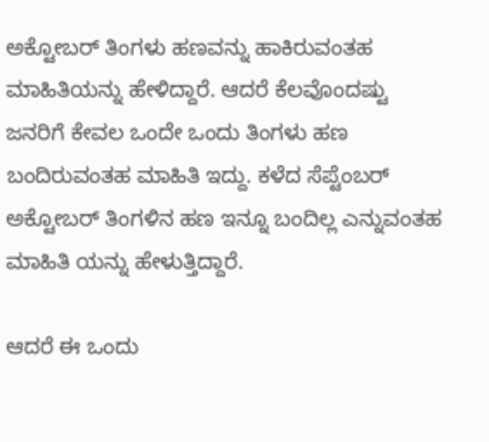ಅಕ್ಟೋಬರ್ ತಿಂಗಳು ಹಣವನ್ನು ಹಾಕಿರುವಂತಹ ಮಾಹಿತಿಯನ್ನು ಹೇಳಿದ್ದಾರೆ. ಆದರೆ ಕೆಲವೊಂದಷ್ಟು ಜನರಿಗೆ ಕೇವಲ ಒಂದೇ ಒಂದು ತಿಂಗಳು ಹಣ ಬಂದಿರುವಂತಹ ಮಾಹಿತಿ ಇದ್ದು. ಕಳೆದ ಸೆಪ್ಟೆಂಬರ್ ಅಕ್ಟೋಬರ್ ತಿಂಗಳಿನ ಹಣ ಇನ್ನೂ ಬಂದಿಲ್ಲ ಎನ್ನುವಂತಹ ಮಾಹಿತಿ ಯನ್ನು ಹೇಳುತ್ತಿದ್ದಾರೆ.

ಆದರೆ ಈ ಒಂದು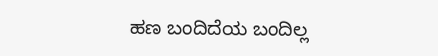ಹಣ ಬಂದಿದೆಯ ಬಂದಿಲ್ಲ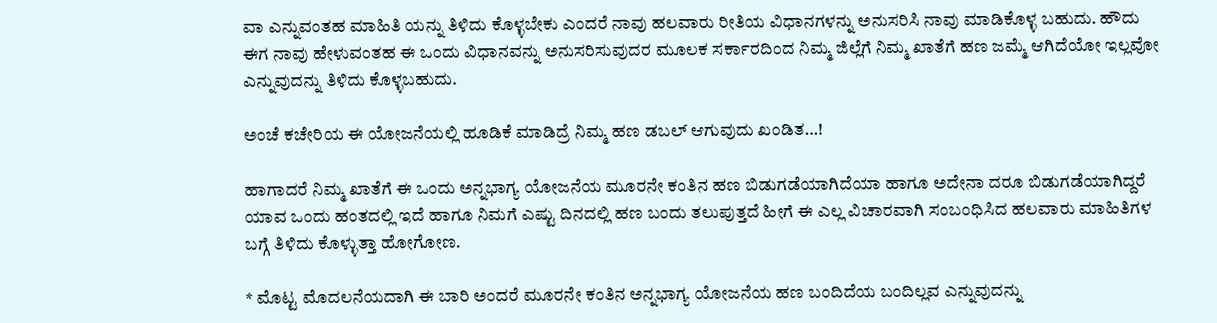ವಾ ಎನ್ನುವಂತಹ ಮಾಹಿತಿ ಯನ್ನು ತಿಳಿದು ಕೊಳ್ಳಬೇಕು ಎಂದರೆ ನಾವು ಹಲವಾರು ರೀತಿಯ ವಿಧಾನಗಳನ್ನು ಅನುಸರಿಸಿ ನಾವು ಮಾಡಿಕೊಳ್ಳ ಬಹುದು. ಹೌದು ಈಗ ನಾವು ಹೇಳುವಂತಹ ಈ ಒಂದು ವಿಧಾನವನ್ನು ಅನುಸರಿಸುವುದರ ಮೂಲಕ ಸರ್ಕಾರದಿಂದ ನಿಮ್ಮ ಜಿಲ್ಲೆಗೆ ನಿಮ್ಮ ಖಾತೆಗೆ ಹಣ ಜಮ್ಮೆ ಆಗಿದೆಯೋ ಇಲ್ಲವೋ ಎನ್ನುವುದನ್ನು ತಿಳಿದು ಕೊಳ್ಳಬಹುದು.

ಅಂಚೆ ಕಚೇರಿಯ ಈ ಯೋಜನೆಯಲ್ಲಿ ಹೂಡಿಕೆ ಮಾಡಿದ್ರೆ ನಿಮ್ಮ ಹಣ ಡಬಲ್ ಆಗುವುದು ಖಂಡಿತ…!

ಹಾಗಾದರೆ ನಿಮ್ಮ ಖಾತೆಗೆ ಈ ಒಂದು ಅನ್ನಭಾಗ್ಯ ಯೋಜನೆಯ ಮೂರನೇ ಕಂತಿನ ಹಣ ಬಿಡುಗಡೆಯಾಗಿದೆಯಾ ಹಾಗೂ ಅದೇನಾ ದರೂ ಬಿಡುಗಡೆಯಾಗಿದ್ದರೆ ಯಾವ ಒಂದು ಹಂತದಲ್ಲಿ ಇದೆ ಹಾಗೂ ನಿಮಗೆ ಎಷ್ಟು ದಿನದಲ್ಲಿ ಹಣ ಬಂದು ತಲುಪುತ್ತದೆ ಹೀಗೆ ಈ ಎಲ್ಲ ವಿಚಾರವಾಗಿ ಸಂಬಂಧಿಸಿದ ಹಲವಾರು ಮಾಹಿತಿಗಳ ಬಗ್ಗೆ ತಿಳಿದು ಕೊಳ್ಳುತ್ತಾ ಹೋಗೋಣ.

* ಮೊಟ್ಟ ಮೊದಲನೆಯದಾಗಿ ಈ ಬಾರಿ ಅಂದರೆ ಮೂರನೇ ಕಂತಿನ ಅನ್ನಭಾಗ್ಯ ಯೋಜನೆಯ ಹಣ ಬಂದಿದೆಯ ಬಂದಿಲ್ಲವ ಎನ್ನುವುದನ್ನು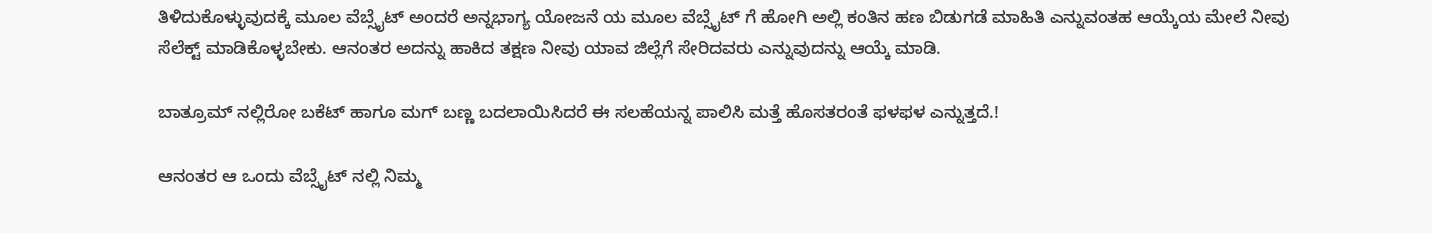ತಿಳಿದುಕೊಳ್ಳುವುದಕ್ಕೆ ಮೂಲ ವೆಬ್ಸೈಟ್ ಅಂದರೆ ಅನ್ನಭಾಗ್ಯ ಯೋಜನೆ ಯ ಮೂಲ ವೆಬ್ಸೈಟ್ ಗೆ ಹೋಗಿ ಅಲ್ಲಿ ಕಂತಿನ ಹಣ ಬಿಡುಗಡೆ ಮಾಹಿತಿ ಎನ್ನುವಂತಹ ಆಯ್ಕೆಯ ಮೇಲೆ ನೀವು ಸೆಲೆಕ್ಟ್ ಮಾಡಿಕೊಳ್ಳಬೇಕು. ಆನಂತರ ಅದನ್ನು ಹಾಕಿದ ತಕ್ಷಣ ನೀವು ಯಾವ ಜಿಲ್ಲೆಗೆ ಸೇರಿದವರು ಎನ್ನುವುದನ್ನು ಆಯ್ಕೆ ಮಾಡಿ.

ಬಾತ್ರೂಮ್ ನಲ್ಲಿರೋ ಬಕೆಟ್ ಹಾಗೂ ಮಗ್ ಬಣ್ಣ ಬದಲಾಯಿಸಿದರೆ ಈ ಸಲಹೆಯನ್ನ ಪಾಲಿಸಿ ಮತ್ತೆ ಹೊಸತರಂತೆ ಫಳಫಳ ಎನ್ನುತ್ತದೆ.!

ಆನಂತರ ಆ ಒಂದು ವೆಬ್ಸೈಟ್ ನಲ್ಲಿ ನಿಮ್ಮ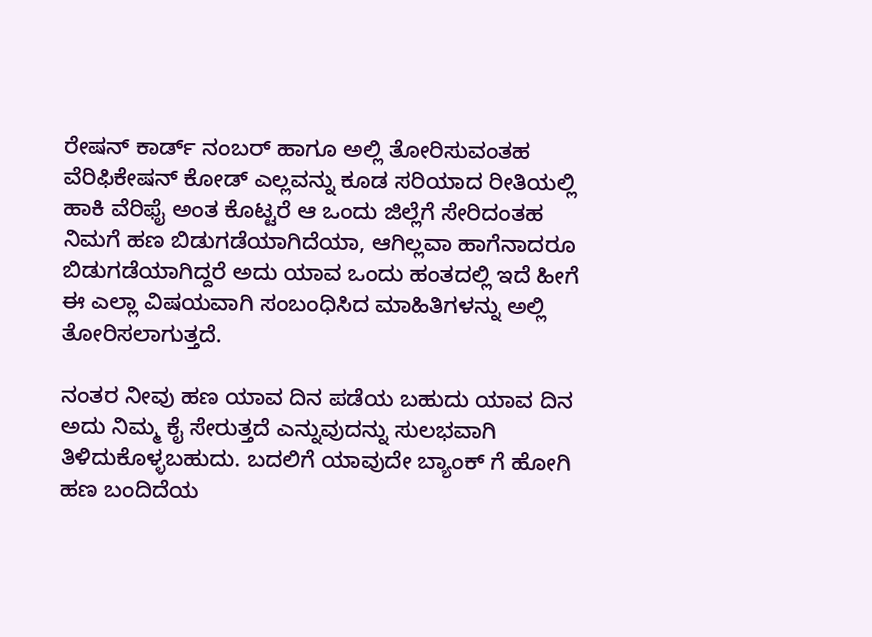ರೇಷನ್ ಕಾರ್ಡ್ ನಂಬರ್ ಹಾಗೂ ಅಲ್ಲಿ ತೋರಿಸುವಂತಹ ವೆರಿಫಿಕೇಷನ್ ಕೋಡ್ ಎಲ್ಲವನ್ನು ಕೂಡ ಸರಿಯಾದ ರೀತಿಯಲ್ಲಿ ಹಾಕಿ ವೆರಿಫೈ ಅಂತ ಕೊಟ್ಟರೆ ಆ ಒಂದು ಜಿಲ್ಲೆಗೆ ಸೇರಿದಂತಹ ನಿಮಗೆ ಹಣ ಬಿಡುಗಡೆಯಾಗಿದೆಯಾ, ಆಗಿಲ್ಲವಾ ಹಾಗೆನಾದರೂ ಬಿಡುಗಡೆಯಾಗಿದ್ದರೆ ಅದು ಯಾವ ಒಂದು ಹಂತದಲ್ಲಿ ಇದೆ ಹೀಗೆ ಈ ಎಲ್ಲಾ ವಿಷಯವಾಗಿ ಸಂಬಂಧಿಸಿದ ಮಾಹಿತಿಗಳನ್ನು ಅಲ್ಲಿ ತೋರಿಸಲಾಗುತ್ತದೆ.

ನಂತರ ನೀವು ಹಣ ಯಾವ ದಿನ ಪಡೆಯ ಬಹುದು ಯಾವ ದಿನ ಅದು ನಿಮ್ಮ ಕೈ ಸೇರುತ್ತದೆ ಎನ್ನುವುದನ್ನು ಸುಲಭವಾಗಿ ತಿಳಿದುಕೊಳ್ಳಬಹುದು. ಬದಲಿಗೆ ಯಾವುದೇ ಬ್ಯಾಂಕ್ ಗೆ ಹೋಗಿ ಹಣ ಬಂದಿದೆಯ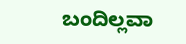ಬಂದಿಲ್ಲವಾ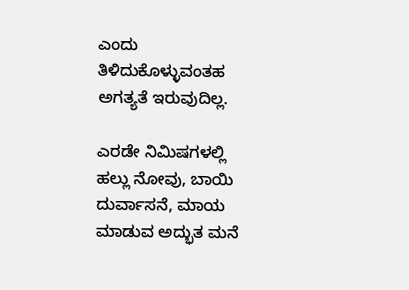ಎಂದು ತಿಳಿದುಕೊಳ್ಳುವಂತಹ ಅಗತ್ಯತೆ ಇರುವುದಿಲ್ಲ.

ಎರಡೇ ನಿಮಿಷಗಳಲ್ಲಿ ಹಲ್ಲು ನೋವು, ಬಾಯಿ ದುರ್ವಾಸನೆ, ಮಾಯ ಮಾಡುವ ಅದ್ಭುತ ಮನೆ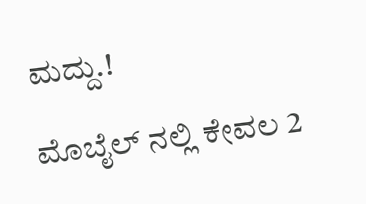ಮದ್ದು.!

ಮೊಬೈಲ್ ನಲ್ಲಿ ಕೇವಲ 2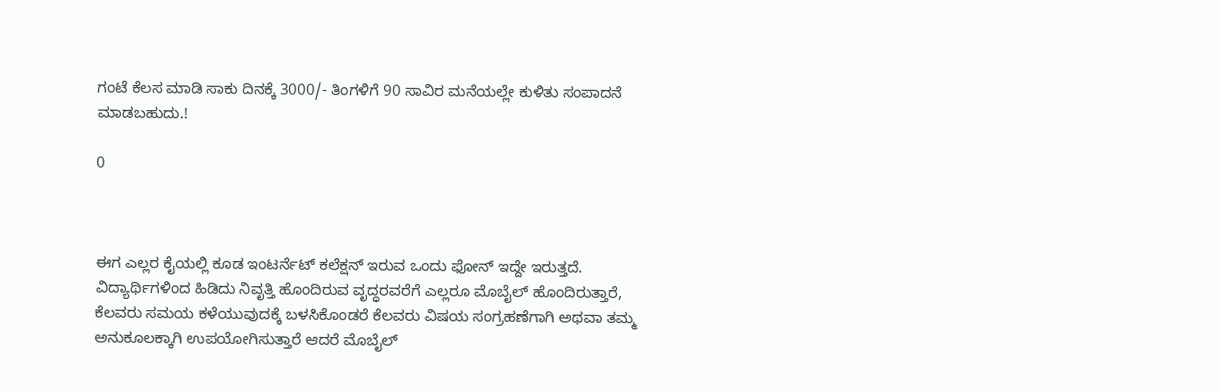ಗಂಟೆ ಕೆಲಸ ಮಾಡಿ ಸಾಕು ದಿನಕ್ಕೆ 3000/- ತಿಂಗಳಿಗೆ 90 ಸಾವಿರ ಮನೆಯಲ್ಲೇ ಕುಳಿತು ಸಂಪಾದನೆ ಮಾಡಬಹುದು.!

0



ಈಗ ಎಲ್ಲರ ಕೈಯಲ್ಲಿ ಕೂಡ ಇಂಟರ್ನೆಟ್ ಕಲೆಕ್ಷನ್ ಇರುವ ಒಂದು ಫೋನ್ ಇದ್ದೇ ಇರುತ್ತದೆ. ವಿದ್ಯಾರ್ಥಿಗಳಿಂದ ಹಿಡಿದು ನಿವೃತ್ತಿ ಹೊಂದಿರುವ ವೃದ್ಧರವರೆಗೆ ಎಲ್ಲರೂ ಮೊಬೈಲ್ ಹೊಂದಿರುತ್ತಾರೆ, ಕೆಲವರು ಸಮಯ ಕಳೆಯುವುದಕ್ಕೆ ಬಳಸಿಕೊಂಡರೆ ಕೆಲವರು ವಿಷಯ ಸಂಗ್ರಹಣೆಗಾಗಿ ಅಥವಾ ತಮ್ಮ ಅನುಕೂಲಕ್ಕಾಗಿ ಉಪಯೋಗಿಸುತ್ತಾರೆ ಆದರೆ ಮೊಬೈಲ್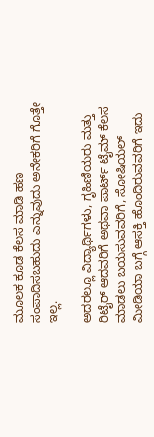ಮೂಲಕ ಕೂಡ ಕೆಲಸ ಮಾಡಿ ಹಣ ಸಂಪಾದಿಸಬಹುದು ಎನ್ನುವುದು ಅನೇಕರಿಗೆ ಗೊತ್ತೇ ಇಲ್ಲ.

ಅದರಲ್ಲೂ ವಿದ್ಯಾರ್ಥಿಗಳು, ಗೃಹಿಣಿಯರು ಮತ್ತು ರಿಟೈರ್ ಆದವರಿಗೆ ಅಥವಾ ಪಾರ್ಟ್ ಟೈಮ್ ಕೆಲಸ ಮಾಡಲು ಬಯಸುವವರಿಗೆ, ಸೋಷಿಯಲ್ ಮೀಡಿಯಾ ಬಗ್ಗೆ ಆಸಕ್ತಿ ಹೊಂದಿರುವವರಿಗೆ ಇದು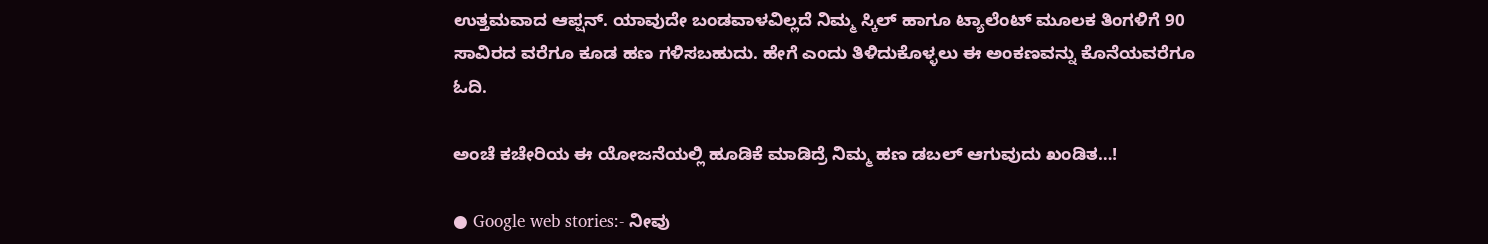ಉತ್ತಮವಾದ ಆಪ್ಷನ್. ಯಾವುದೇ ಬಂಡವಾಳವಿಲ್ಲದೆ ನಿಮ್ಮ ಸ್ಕಿಲ್ ಹಾಗೂ ಟ್ಯಾಲೆಂಟ್ ಮೂಲಕ ತಿಂಗಳಿಗೆ 90 ಸಾವಿರದ ವರೆಗೂ ಕೂಡ ಹಣ ಗಳಿಸಬಹುದು. ಹೇಗೆ ಎಂದು ತಿಳಿದುಕೊಳ್ಳಲು ಈ ಅಂಕಣವನ್ನು ಕೊನೆಯವರೆಗೂ ಓದಿ.

ಅಂಚೆ ಕಚೇರಿಯ ಈ ಯೋಜನೆಯಲ್ಲಿ ಹೂಡಿಕೆ ಮಾಡಿದ್ರೆ ನಿಮ್ಮ ಹಣ ಡಬಲ್ ಆಗುವುದು ಖಂಡಿತ…!

● Google web stories:- ನೀವು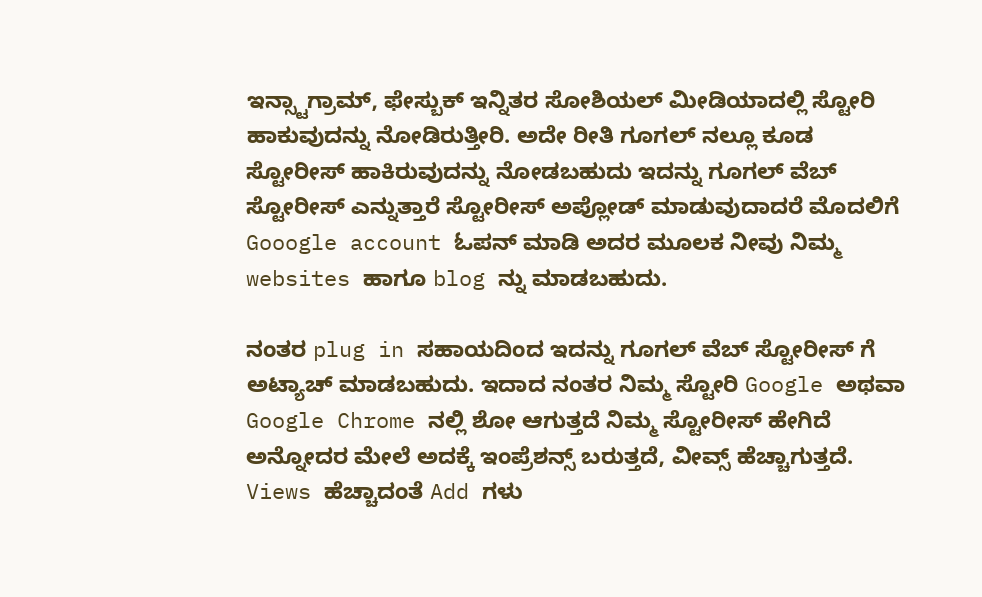ಇನ್ಸ್ಟಾಗ್ರಾಮ್, ಫೇಸ್ಬುಕ್ ಇನ್ನಿತರ ಸೋಶಿಯಲ್ ಮೀಡಿಯಾದಲ್ಲಿ ಸ್ಟೋರಿ ಹಾಕುವುದನ್ನು ನೋಡಿರುತ್ತೀರಿ. ಅದೇ ರೀತಿ ಗೂಗಲ್ ನಲ್ಲೂ ಕೂಡ ಸ್ಟೋರೀಸ್ ಹಾಕಿರುವುದನ್ನು ನೋಡಬಹುದು ಇದನ್ನು ಗೂಗಲ್ ವೆಬ್ ಸ್ಟೋರೀಸ್ ಎನ್ನುತ್ತಾರೆ ಸ್ಟೋರೀಸ್ ಅಪ್ಲೋಡ್ ಮಾಡುವುದಾದರೆ ಮೊದಲಿಗೆ Gooogle account ಓಪನ್ ಮಾಡಿ ಅದರ ಮೂಲಕ ನೀವು ನಿಮ್ಮ websites ಹಾಗೂ blog ನ್ನು ಮಾಡಬಹುದು.

ನಂತರ plug in ಸಹಾಯದಿಂದ ಇದನ್ನು ಗೂಗಲ್ ವೆಬ್ ಸ್ಟೋರೀಸ್ ಗೆ ಅಟ್ಯಾಚ್ ಮಾಡಬಹುದು. ಇದಾದ ನಂತರ ನಿಮ್ಮ ಸ್ಟೋರಿ Google ಅಥವಾ Google Chrome ನಲ್ಲಿ ಶೋ ಆಗುತ್ತದೆ ನಿಮ್ಮ ಸ್ಟೋರೀಸ್ ಹೇಗಿದೆ ಅನ್ನೋದರ ಮೇಲೆ ಅದಕ್ಕೆ ಇಂಪ್ರೆಶನ್ಸ್ ಬರುತ್ತದೆ, ವೀವ್ಸ್ ಹೆಚ್ಚಾಗುತ್ತದೆ. Views ಹೆಚ್ಚಾದಂತೆ Add ಗಳು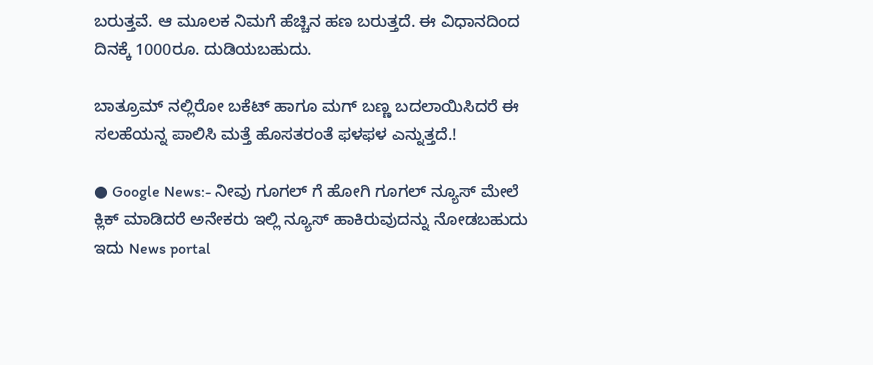ಬರುತ್ತವೆ. ಆ ಮೂಲಕ ನಿಮಗೆ ಹೆಚ್ಚಿನ ಹಣ ಬರುತ್ತದೆ. ಈ ವಿಧಾನದಿಂದ ದಿನಕ್ಕೆ 1000ರೂ. ದುಡಿಯಬಹುದು.

ಬಾತ್ರೂಮ್ ನಲ್ಲಿರೋ ಬಕೆಟ್ ಹಾಗೂ ಮಗ್ ಬಣ್ಣ ಬದಲಾಯಿಸಿದರೆ ಈ ಸಲಹೆಯನ್ನ ಪಾಲಿಸಿ ಮತ್ತೆ ಹೊಸತರಂತೆ ಫಳಫಳ ಎನ್ನುತ್ತದೆ.!

● Google News:- ನೀವು ಗೂಗಲ್ ಗೆ ಹೋಗಿ ಗೂಗಲ್ ನ್ಯೂಸ್ ಮೇಲೆ ಕ್ಲಿಕ್ ಮಾಡಿದರೆ ಅನೇಕರು ಇಲ್ಲಿ ನ್ಯೂಸ್ ಹಾಕಿರುವುದನ್ನು ನೋಡಬಹುದು ಇದು News portal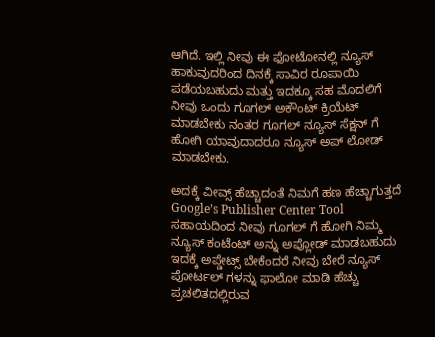ಆಗಿದೆ. ಇಲ್ಲಿ ನೀವು ಈ ಫೋಟೋನಲ್ಲಿ ನ್ಯೂಸ್ ಹಾಕುವುದರಿಂದ ದಿನಕ್ಕೆ ಸಾವಿರ ರೂಪಾಯಿ ಪಡೆಯಬಹುದು ಮತ್ತು ಇದಕ್ಕೂ ಸಹ ಮೊದಲಿಗೆ ನೀವು ಒಂದು ಗೂಗಲ್ ಅಕೌಂಟ್ ಕ್ರಿಯೆಟ್ ಮಾಡಬೇಕು ನಂತರ ಗೂಗಲ್ ನ್ಯೂಸ್ ಸೆಕ್ಷನ್ ಗೆ ಹೋಗಿ ಯಾವುದಾದರೂ ನ್ಯೂಸ್ ಅಪ್ ಲೋಡ್ ಮಾಡಬೇಕು.

ಅದಕ್ಕೆ ವೀವ್ಸ್ ಹೆಚ್ಚಾದಂತೆ ನಿಮಗೆ ಹಣ ಹೆಚ್ಚಾಗುತ್ತದೆ Google’s Publisher Center Tool ಸಹಾಯದಿಂದ ನೀವು ಗೂಗಲ್ ಗೆ ಹೋಗಿ ನಿಮ್ಮ ನ್ಯೂಸ್ ಕಂಟೆಂಟ್ ಅನ್ನು ಅಪ್ಲೋಡ್ ಮಾಡಬಹುದು ಇದಕ್ಕೆ ಅಪ್ಡೇಟ್ಸ್ ಬೇಕೆಂದರೆ ನೀವು ಬೇರೆ ನ್ಯೂಸ್ ಪೋರ್ಟಲ್ ಗಳನ್ನು ಫಾಲೋ ಮಾಡಿ ಹೆಚ್ಚು ಪ್ರಚಲಿತದಲ್ಲಿರುವ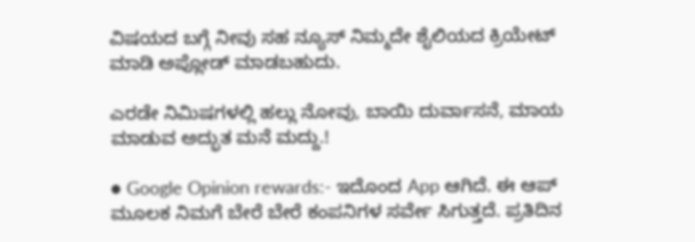ವಿಷಯದ ಬಗ್ಗೆ ನೀವು ಸಹ ನ್ಯೂಸ್ ನಿಮ್ಮದೇ ಶೈಲಿಯದ ಕ್ರಿಯೇಟ್ ಮಾಡಿ ಅಪ್ಲೋಡ್ ಮಾಡಬಹುದು.

ಎರಡೇ ನಿಮಿಷಗಳಲ್ಲಿ ಹಲ್ಲು ನೋವು, ಬಾಯಿ ದುರ್ವಾಸನೆ, ಮಾಯ ಮಾಡುವ ಅದ್ಭುತ ಮನೆ ಮದ್ದು.!

● Google Opinion rewards:- ಇದೊಂದ App ಆಗಿದೆ. ಈ ಆಪ್ ಮೂಲಕ ನಿಮಗೆ ಬೇರೆ ಬೇರೆ ಕಂಪನಿಗಳ ಸರ್ವೇ ಸಿಗುತ್ತದೆ. ಪ್ರತಿದಿನ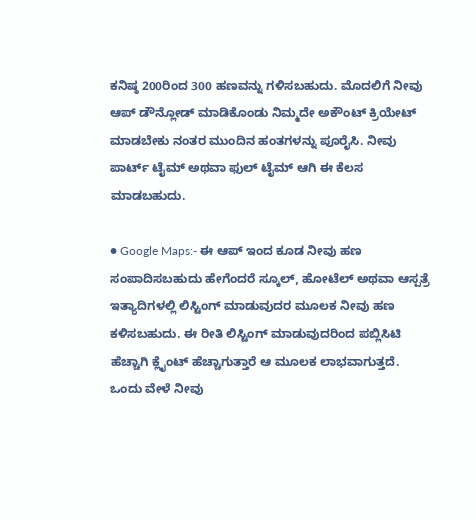ಕನಿಷ್ಠ 200ರಿಂದ 300 ಹಣವನ್ನು ಗಳಿಸಬಹುದು. ಮೊದಲಿಗೆ ನೀವು ಆಪ್ ಡೌನ್ಲೋಡ್ ಮಾಡಿಕೊಂಡು ನಿಮ್ಮದೇ ಅಕೌಂಟ್ ಕ್ರಿಯೇಟ್ ಮಾಡಬೇಕು ನಂತರ ಮುಂದಿನ ಹಂತಗಳನ್ನು ಪೂರೈಸಿ. ನೀವು ಪಾರ್ಟ್ ಟೈಮ್ ಅಥವಾ ಫುಲ್ ಟೈಮ್ ಆಗಿ ಈ ಕೆಲಸ ಮಾಡಬಹುದು.

● Google Maps:- ಈ ಆಪ್ ಇಂದ ಕೂಡ ನೀವು ಹಣ ಸಂಪಾದಿಸಬಹುದು ಹೇಗೆಂದರೆ ಸ್ಕೂಲ್, ಹೋಟೆಲ್ ಅಥವಾ ಆಸ್ಪತ್ರೆ ಇತ್ಯಾದಿಗಳಲ್ಲಿ ಲಿಸ್ಟಿಂಗ್ ಮಾಡುವುದರ ಮೂಲಕ ನೀವು ಹಣ ಕಳಿಸಬಹುದು. ಈ ರೀತಿ ಲಿಸ್ಟಿಂಗ್ ಮಾಡುವುದರಿಂದ ಪಬ್ಲಿಸಿಟಿ ಹೆಚ್ಚಾಗಿ ಕ್ಲೈಂಟ್ ಹೆಚ್ಚಾಗುತ್ತಾರೆ ಆ ಮೂಲಕ ಲಾಭವಾಗುತ್ತದೆ. ಒಂದು ವೇಳೆ ನೀವು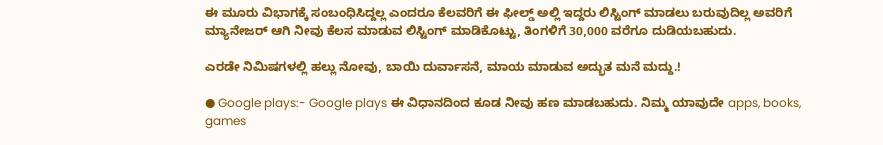ಈ ಮೂರು ವಿಭಾಗಕ್ಕೆ ಸಂಬಂಧಿಸಿದ್ದಲ್ಲ ಎಂದರೂ ಕೆಲವರಿಗೆ ಈ ಫೀಲ್ಡ್ ಅಲ್ಲಿ ಇದ್ದರು ಲಿಸ್ಟಿಂಗ್ ಮಾಡಲು ಬರುವುದಿಲ್ಲ ಅವರಿಗೆ ಮ್ಯಾನೇಜರ್ ಆಗಿ ನೀವು ಕೆಲಸ ಮಾಡುವ ಲಿಸ್ಟಿಂಗ್ ಮಾಡಿಕೊಟ್ಟು, ತಿಂಗಳಿಗೆ 30,000 ವರೆಗೂ ದುಡಿಯಬಹುದು.

ಎರಡೇ ನಿಮಿಷಗಳಲ್ಲಿ ಹಲ್ಲು ನೋವು, ಬಾಯಿ ದುರ್ವಾಸನೆ, ಮಾಯ ಮಾಡುವ ಅದ್ಭುತ ಮನೆ ಮದ್ದು.!

● Google plays:- Google plays ಈ ವಿಧಾನದಿಂದ ಕೂಡ ನೀವು ಹಣ ಮಾಡಬಹುದು. ನಿಮ್ಮ ಯಾವುದೇ apps, books, games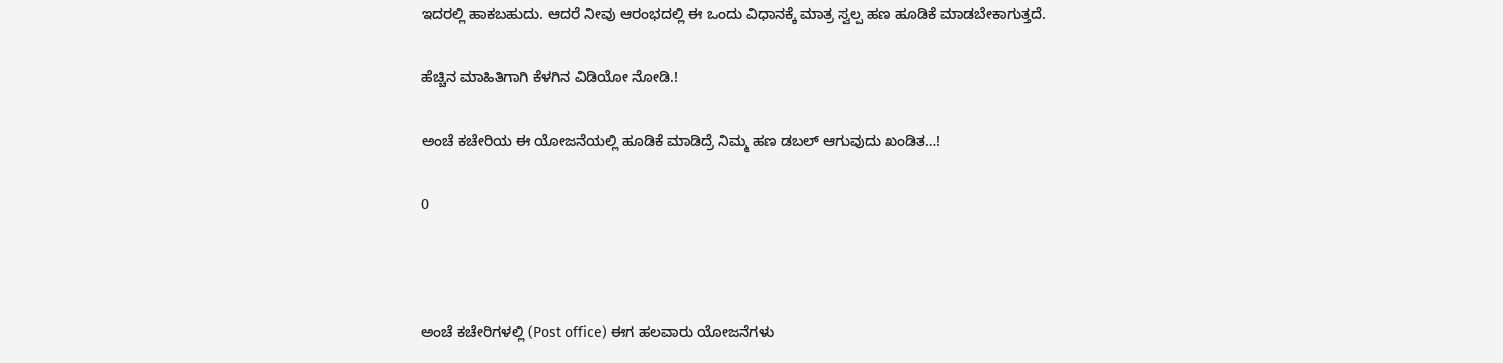ಇದರಲ್ಲಿ ಹಾಕಬಹುದು. ಆದರೆ ನೀವು ಆರಂಭದಲ್ಲಿ ಈ ಒಂದು ವಿಧಾನಕ್ಕೆ ಮಾತ್ರ ಸ್ವಲ್ಪ ಹಣ ಹೂಡಿಕೆ ಮಾಡಬೇಕಾಗುತ್ತದೆ.

ಹೆಚ್ಚಿನ ಮಾಹಿತಿಗಾಗಿ ಕೆಳಗಿನ ವಿಡಿಯೋ ನೋಡಿ.!

ಅಂಚೆ ಕಚೇರಿಯ ಈ ಯೋಜನೆಯಲ್ಲಿ ಹೂಡಿಕೆ ಮಾಡಿದ್ರೆ ನಿಮ್ಮ ಹಣ ಡಬಲ್ ಆಗುವುದು ಖಂಡಿತ…!

0



ಅಂಚೆ ಕಚೇರಿಗಳಲ್ಲಿ (Post office) ಈಗ ಹಲವಾರು ಯೋಜನೆಗಳು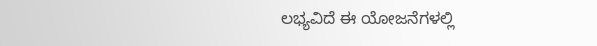ಲಭ್ಯವಿದೆ ಈ ಯೋಜನೆಗಳಲ್ಲಿ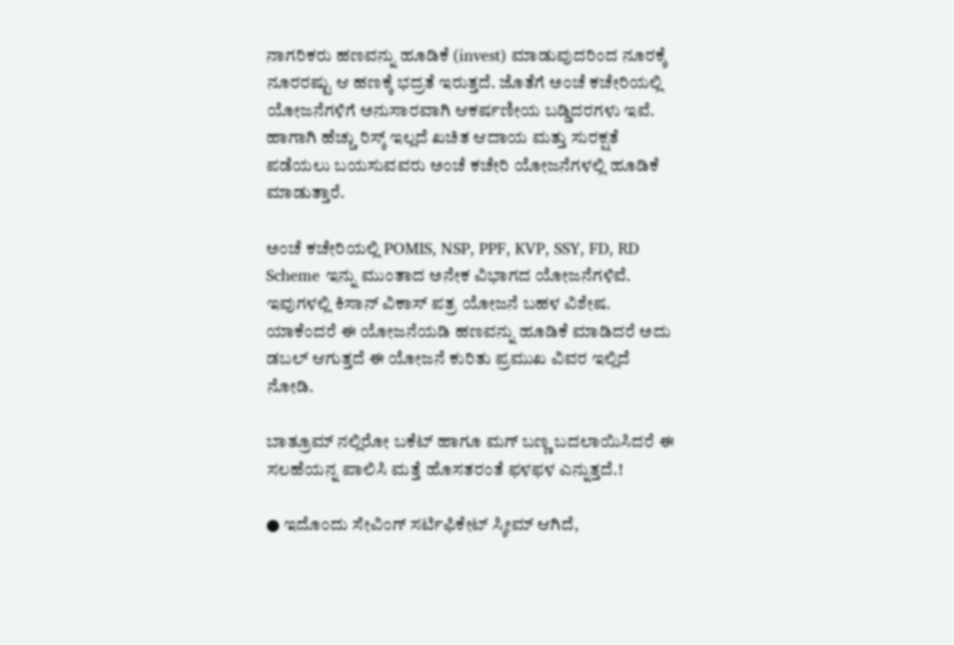ನಾಗರಿಕರು ಹಣವನ್ನು ಹೂಡಿಕೆ (invest) ಮಾಡುವುದರಿಂದ ನೂರಕ್ಕೆ ನೂರರಷ್ಟು ಆ ಹಣಕ್ಕೆ ಭದ್ರತೆ ಇರುತ್ತದೆ. ಜೊತೆಗೆ ಅಂಚೆ ಕಚೇರಿಯಲ್ಲಿ ಯೋಜನೆಗಳಿಗೆ ಅನುಸಾರವಾಗಿ ಆಕರ್ಷಣೀಯ ಬಡ್ಡಿದರಗಳು ಇವೆ. ಹಾಗಾಗಿ ಹೆಚ್ಚು ರಿಸ್ಕ್ ಇಲ್ಲದೆ ಖಚಿತ ಆದಾಯ ಮತ್ತು ಸುರಕ್ಷತೆ ಪಡೆಯಲು ಬಯಸುವವರು ಅಂಚೆ ಕಚೇರಿ ಯೋಜನೆಗಳಲ್ಲಿ ಹೂಡಿಕೆ ಮಾಡುತ್ತಾರೆ.

ಅಂಚೆ ಕಚೇರಿಯಲ್ಲಿ POMIS, NSP, PPF, KVP, SSY, FD, RD Scheme ಇನ್ನು ಮುಂತಾದ ಅನೇಕ ವಿಭಾಗದ ಯೋಜನೆಗಳಿವೆ. ಇವುಗಳಲ್ಲಿ ಕಿಸಾನ್ ವಿಕಾಸ್ ಪತ್ರ ಯೋಜನೆ ಬಹಳ ವಿಶೇಷ. ಯಾಕೆಂದರೆ ಈ ಯೋಜನೆಯಡಿ ಹಣವನ್ನು ಹೂಡಿಕೆ ಮಾಡಿದರೆ ಅದು ಡಬಲ್ ಆಗುತ್ತದೆ ಈ ಯೋಜನೆ ಕುರಿತು ಪ್ರಮುಖ ವಿವರ ಇಲ್ಲಿದೆ ನೋಡಿ.

ಬಾತ್ರೂಮ್ ನಲ್ಲಿರೋ ಬಕೆಟ್ ಹಾಗೂ ಮಗ್ ಬಣ್ಣ ಬದಲಾಯಿಸಿದರೆ ಈ ಸಲಹೆಯನ್ನ ಪಾಲಿಸಿ ಮತ್ತೆ ಹೊಸತರಂತೆ ಫಳಫಳ ಎನ್ನುತ್ತದೆ.!

● ಇದೊಂದು ಸೇವಿಂಗ್ ಸರ್ಟಿಫಿಕೇಟ್ ಸ್ಕೀಮ್ ಆಗಿದೆ,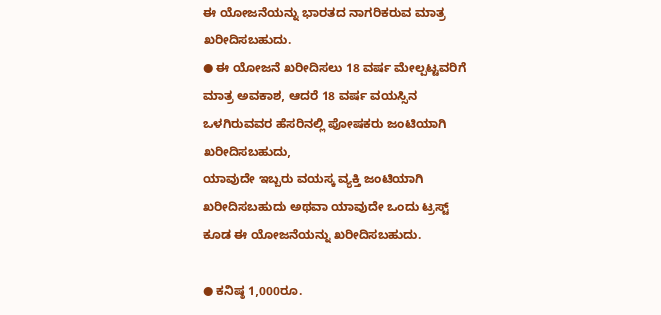ಈ ಯೋಜನೆಯನ್ನು ಭಾರತದ ನಾಗರಿಕರುವ ಮಾತ್ರ ಖರೀದಿಸಬಹುದು.
● ಈ ಯೋಜನೆ ಖರೀದಿಸಲು 18 ವರ್ಷ ಮೇಲ್ಪಟ್ಟವರಿಗೆ ಮಾತ್ರ ಅವಕಾಶ, ಆದರೆ 18 ವರ್ಷ ವಯಸ್ಸಿನ ಒಳಗಿರುವವರ ಹೆಸರಿನಲ್ಲಿ ಪೋಷಕರು ಜಂಟಿಯಾಗಿ ಖರೀದಿಸಬಹುದು,
ಯಾವುದೇ ಇಬ್ಬರು ವಯಸ್ಕ ವ್ಯಕ್ತಿ ಜಂಟಿಯಾಗಿ ಖರೀದಿಸಬಹುದು ಅಥವಾ ಯಾವುದೇ ಒಂದು ಟ್ರಸ್ಟ್ ಕೂಡ ಈ ಯೋಜನೆಯನ್ನು ಖರೀದಿಸಬಹುದು.

● ಕನಿಷ್ಠ 1,000ರೂ.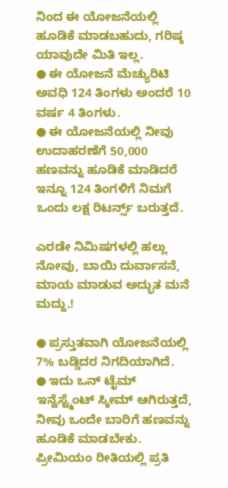ನಿಂದ ಈ ಯೋಜನೆಯಲ್ಲಿ ಹೂಡಿಕೆ ಮಾಡಬಹುದು, ಗರಿಷ್ಠ ಯಾವುದೇ ಮಿತಿ ಇಲ್ಲ.
● ಈ ಯೋಜನೆ ಮೆಚ್ಯುರಿಟಿ ಅವಧಿ 124 ತಿಂಗಳು ಅಂದರೆ 10 ವರ್ಷ 4 ತಿಂಗಳು.
● ಈ ಯೋಜನೆಯಲ್ಲಿ ನೀವು ಉದಾಹರಣೆಗೆ 50,000 ಹಣವನ್ನು ಹೂಡಿಕೆ ಮಾಡಿದರೆ ಇನ್ನೂ 124 ತಿಂಗಳಿಗೆ ನಿಮಗೆ ಒಂದು ಲಕ್ಷ ರಿಟರ್ನ್ಸ್ ಬರುತ್ತದೆ.

ಎರಡೇ ನಿಮಿಷಗಳಲ್ಲಿ ಹಲ್ಲು ನೋವು, ಬಾಯಿ ದುರ್ವಾಸನೆ, ಮಾಯ ಮಾಡುವ ಅದ್ಭುತ ಮನೆ ಮದ್ದು.!

● ಪ್ರಸ್ತುತವಾಗಿ ಯೋಜನೆಯಲ್ಲಿ 7% ಬಡ್ಡಿದರ ನಿಗದಿಯಾಗಿದೆ.
● ಇದು ಒನ್ ಟೈಮ್ ಇನ್ವೆಸ್ಟ್ಮೆಂಟ್ ಸ್ಕೀಮ್ ಆಗಿರುತ್ತದೆ, ನೀವು ಒಂದೇ ಬಾರಿಗೆ ಹಣವನ್ನು ಹೂಡಿಕೆ ಮಾಡಬೇಕು. ಪ್ರೀಮಿಯಂ ರೀತಿಯಲ್ಲಿ ಪ್ರತಿ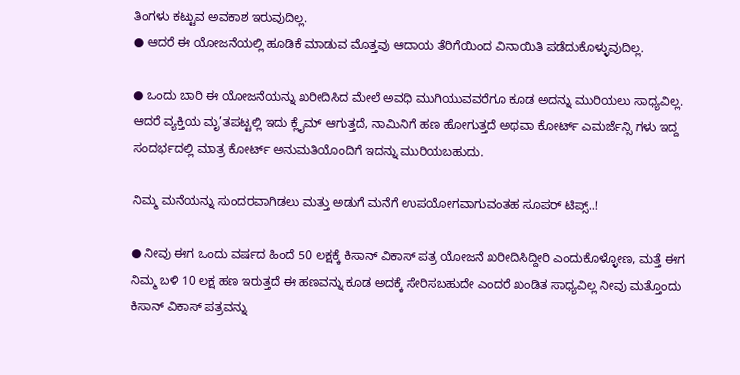ತಿಂಗಳು ಕಟ್ಟುವ ಅವಕಾಶ ಇರುವುದಿಲ್ಲ.
● ಆದರೆ ಈ ಯೋಜನೆಯಲ್ಲಿ ಹೂಡಿಕೆ ಮಾಡುವ ಮೊತ್ತವು ಆದಾಯ ತೆರಿಗೆಯಿಂದ ವಿನಾಯಿತಿ ಪಡೆದುಕೊಳ್ಳುವುದಿಲ್ಲ.

● ಒಂದು ಬಾರಿ ಈ ಯೋಜನೆಯನ್ನು ಖರೀದಿಸಿದ ಮೇಲೆ ಅವಧಿ ಮುಗಿಯುವವರೆಗೂ ಕೂಡ ಅದನ್ನು ಮುರಿಯಲು ಸಾಧ್ಯವಿಲ್ಲ. ಆದರೆ ವ್ಯಕ್ತಿಯ ಮೃ’ತಪಟ್ಟಲ್ಲಿ ಇದು ಕ್ಲೈಮ್ ಆಗುತ್ತದೆ, ನಾಮಿನಿಗೆ ಹಣ ಹೋಗುತ್ತದೆ ಅಥವಾ ಕೋರ್ಟ್ ಎಮರ್ಜೆನ್ಸಿ ಗಳು ಇದ್ದ ಸಂದರ್ಭದಲ್ಲಿ ಮಾತ್ರ ಕೋರ್ಟ್ ಅನುಮತಿಯೊಂದಿಗೆ ಇದನ್ನು ಮುರಿಯಬಹುದು.

ನಿಮ್ಮ ಮನೆಯನ್ನು ಸುಂದರವಾಗಿಡಲು ಮತ್ತು ಅಡುಗೆ ಮನೆಗೆ ಉಪಯೋಗವಾಗುವಂತಹ ಸೂಪರ್ ಟಿಪ್ಸ್..!

● ನೀವು ಈಗ ಒಂದು ವರ್ಷದ ಹಿಂದೆ 50 ಲಕ್ಷಕ್ಕೆ ಕಿಸಾನ್ ವಿಕಾಸ್ ಪತ್ರ ಯೋಜನೆ ಖರೀದಿಸಿದ್ದೀರಿ ಎಂದುಕೊಳ್ಳೋಣ, ಮತ್ತೆ ಈಗ ನಿಮ್ಮ ಬಳಿ 10 ಲಕ್ಷ ಹಣ ಇರುತ್ತದೆ ಈ ಹಣವನ್ನು ಕೂಡ ಅದಕ್ಕೆ ಸೇರಿಸಬಹುದೇ ಎಂದರೆ ಖಂಡಿತ ಸಾಧ್ಯವಿಲ್ಲ ನೀವು ಮತ್ತೊಂದು ಕಿಸಾನ್ ವಿಕಾಸ್ ಪತ್ರವನ್ನು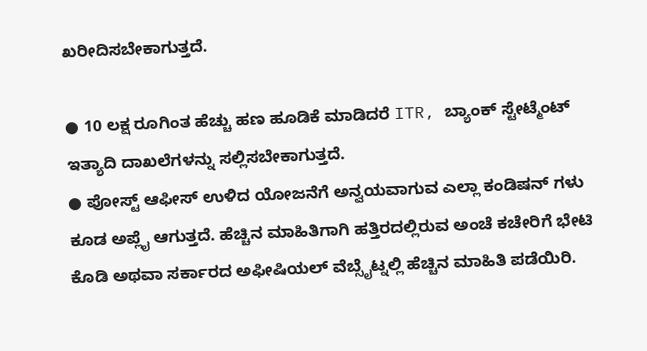ಖರೀದಿಸಬೇಕಾಗುತ್ತದೆ.

● 10 ಲಕ್ಷ ರೂಗಿಂತ ಹೆಚ್ಚು ಹಣ ಹೂಡಿಕೆ ಮಾಡಿದರೆ ITR, ಬ್ಯಾಂಕ್ ಸ್ಟೇಟ್ಮೆಂಟ್ ಇತ್ಯಾದಿ ದಾಖಲೆಗಳನ್ನು ಸಲ್ಲಿಸಬೇಕಾಗುತ್ತದೆ.
● ಪೋಸ್ಟ್ ಆಫೀಸ್ ಉಳಿದ ಯೋಜನೆಗೆ ಅನ್ವಯವಾಗುವ ಎಲ್ಲಾ ಕಂಡಿಷನ್ ಗಳು ಕೂಡ ಅಪ್ಲೈ ಆಗುತ್ತದೆ. ಹೆಚ್ಚಿನ ಮಾಹಿತಿಗಾಗಿ ಹತ್ತಿರದಲ್ಲಿರುವ ಅಂಚೆ ಕಚೇರಿಗೆ ಭೇಟಿ ಕೊಡಿ ಅಥವಾ ಸರ್ಕಾರದ ಅಫೀಷಿಯಲ್ ವೆಬ್ಸೈಟ್ನಲ್ಲಿ ಹೆಚ್ಚಿನ ಮಾಹಿತಿ ಪಡೆಯಿರಿ.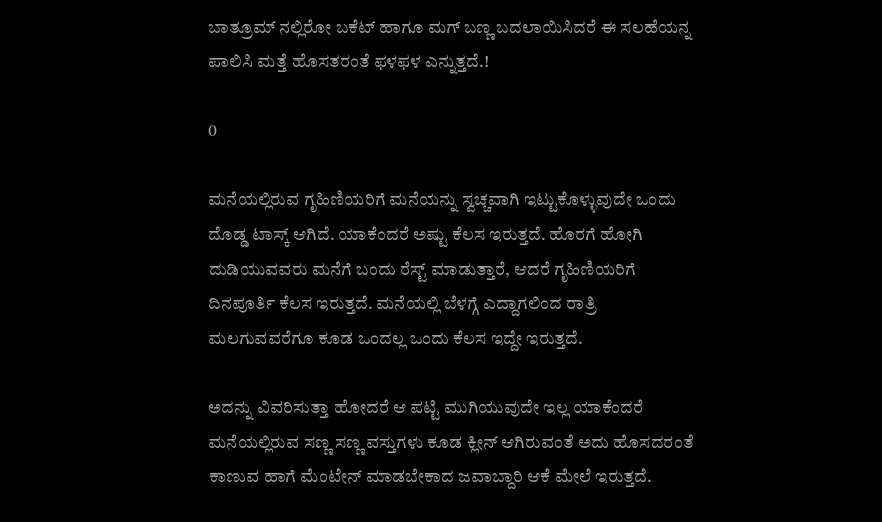ಬಾತ್ರೂಮ್ ನಲ್ಲಿರೋ ಬಕೆಟ್ ಹಾಗೂ ಮಗ್ ಬಣ್ಣ ಬದಲಾಯಿಸಿದರೆ ಈ ಸಲಹೆಯನ್ನ ಪಾಲಿಸಿ ಮತ್ತೆ ಹೊಸತರಂತೆ ಫಳಫಳ ಎನ್ನುತ್ತದೆ.!

0

ಮನೆಯಲ್ಲಿರುವ ಗೃಹಿಣಿಯರಿಗೆ ಮನೆಯನ್ನು ಸ್ವಚ್ಚವಾಗಿ ಇಟ್ಟುಕೊಳ್ಳುವುದೇ ಒಂದು ದೊಡ್ಡ ಟಾಸ್ಕ್ ಆಗಿದೆ. ಯಾಕೆಂದರೆ ಅಷ್ಟು ಕೆಲಸ ಇರುತ್ತದೆ. ಹೊರಗೆ ಹೋಗಿ ದುಡಿಯುವವರು ಮನೆಗೆ ಬಂದು ರೆಸ್ಟ್ ಮಾಡುತ್ತಾರೆ, ಆದರೆ ಗೃಹಿಣಿಯರಿಗೆ ದಿನಪೂರ್ತಿ ಕೆಲಸ ಇರುತ್ತದೆ. ಮನೆಯಲ್ಲಿ ಬೆಳಗ್ಗೆ ಎದ್ದಾಗಲಿಂದ ರಾತ್ರಿ ಮಲಗುವವರೆಗೂ ಕೂಡ ಒಂದಲ್ಲ ಒಂದು ಕೆಲಸ ಇದ್ದೇ ಇರುತ್ತದೆ.

ಅದನ್ನು ವಿವರಿಸುತ್ತಾ ಹೋದರೆ ಆ ಪಟ್ಟಿ ಮುಗಿಯುವುದೇ ಇಲ್ಲ ಯಾಕೆಂದರೆ ಮನೆಯಲ್ಲಿರುವ ಸಣ್ಣ ಸಣ್ಣ ವಸ್ತುಗಳು ಕೂಡ ಕ್ಲೀನ್ ಆಗಿರುವಂತೆ ಅದು ಹೊಸದರಂತೆ ಕಾಣುವ ಹಾಗೆ ಮೆಂಟೇನ್ ಮಾಡಬೇಕಾದ ಜವಾಬ್ದಾರಿ ಆಕೆ ಮೇಲೆ ಇರುತ್ತದೆ.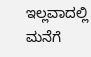ಇಲ್ಲವಾದಲ್ಲಿ ಮನೆಗೆ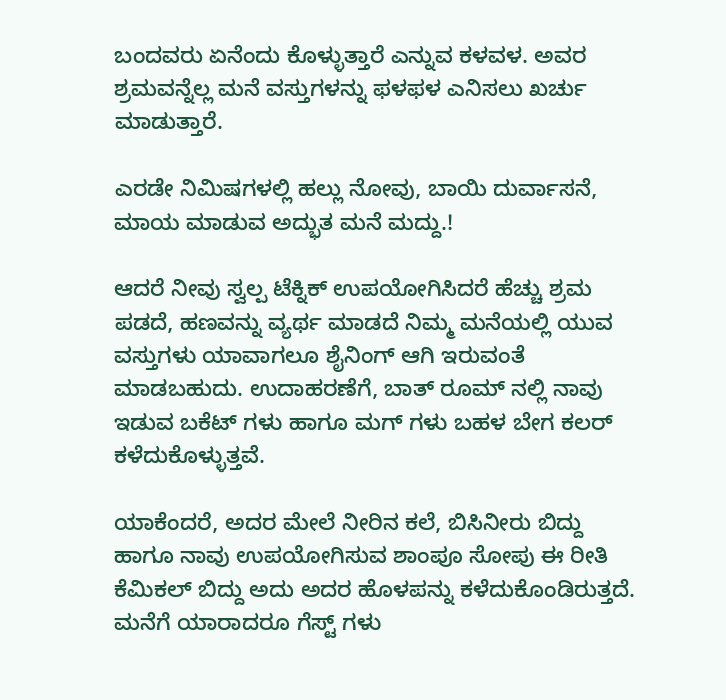ಬಂದವರು ಏನೆಂದು ಕೊಳ್ಳುತ್ತಾರೆ ಎನ್ನುವ ಕಳವಳ. ಅವರ ಶ್ರಮವನ್ನೆಲ್ಲ ಮನೆ ವಸ್ತುಗಳನ್ನು ಫಳಫಳ ಎನಿಸಲು ಖರ್ಚು ಮಾಡುತ್ತಾರೆ.

ಎರಡೇ ನಿಮಿಷಗಳಲ್ಲಿ ಹಲ್ಲು ನೋವು, ಬಾಯಿ ದುರ್ವಾಸನೆ, ಮಾಯ ಮಾಡುವ ಅದ್ಭುತ ಮನೆ ಮದ್ದು.!

ಆದರೆ ನೀವು ಸ್ವಲ್ಪ ಟೆಕ್ನಿಕ್ ಉಪಯೋಗಿಸಿದರೆ ಹೆಚ್ಚು ಶ್ರಮ ಪಡದೆ, ಹಣವನ್ನು ವ್ಯರ್ಥ ಮಾಡದೆ ನಿಮ್ಮ ಮನೆಯಲ್ಲಿ ಯುವ ವಸ್ತುಗಳು ಯಾವಾಗಲೂ ಶೈನಿಂಗ್ ಆಗಿ ಇರುವಂತೆ ಮಾಡಬಹುದು. ಉದಾಹರಣೆಗೆ, ಬಾತ್ ರೂಮ್ ನಲ್ಲಿ ನಾವು ಇಡುವ ಬಕೆಟ್ ಗಳು ಹಾಗೂ ಮಗ್ ಗಳು ಬಹಳ ಬೇಗ ಕಲರ್ ಕಳೆದುಕೊಳ್ಳುತ್ತವೆ.

ಯಾಕೆಂದರೆ, ಅದರ ಮೇಲೆ ನೀರಿನ ಕಲೆ, ಬಿಸಿನೀರು ಬಿದ್ದು ಹಾಗೂ ನಾವು ಉಪಯೋಗಿಸುವ ಶಾಂಪೂ ಸೋಪು ಈ ರೀತಿ ಕೆಮಿಕಲ್ ಬಿದ್ದು ಅದು ಅದರ ಹೊಳಪನ್ನು ಕಳೆದುಕೊಂಡಿರುತ್ತದೆ. ಮನೆಗೆ ಯಾರಾದರೂ ಗೆಸ್ಟ್ ಗಳು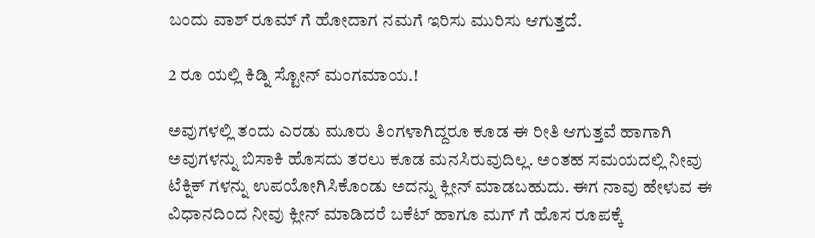ಬಂದು ವಾಶ್ ರೂಮ್ ಗೆ ಹೋದಾಗ ನಮಗೆ ಇರಿಸು ಮುರಿಸು ಆಗುತ್ತದೆ.

2 ರೂ ಯಲ್ಲಿ ಕಿಡ್ನಿ ಸ್ಟೋನ್ ಮಂಗಮಾಯ.!

ಅವುಗಳಲ್ಲಿ ತಂದು ಎರಡು ಮೂರು ತಿಂಗಳಾಗಿದ್ದರೂ ಕೂಡ ಈ ರೀತಿ ಆಗುತ್ತವೆ ಹಾಗಾಗಿ ಅವುಗಳನ್ನು ಬಿಸಾಕಿ ಹೊಸದು ತರಲು ಕೂಡ ಮನಸಿರುವುದಿಲ್ಲ. ಅಂತಹ ಸಮಯದಲ್ಲಿ ನೀವು ಟೆಕ್ನಿಕ್ ಗಳನ್ನು ಉಪಯೋಗಿಸಿಕೊಂಡು ಅದನ್ನು ಕ್ಲೀನ್ ಮಾಡಬಹುದು. ಈಗ ನಾವು ಹೇಳುವ ಈ ವಿಧಾನದಿಂದ ನೀವು ಕ್ಲೀನ್ ಮಾಡಿದರೆ ಬಕೆಟ್ ಹಾಗೂ ಮಗ್ ಗೆ ಹೊಸ ರೂಪಕ್ಕೆ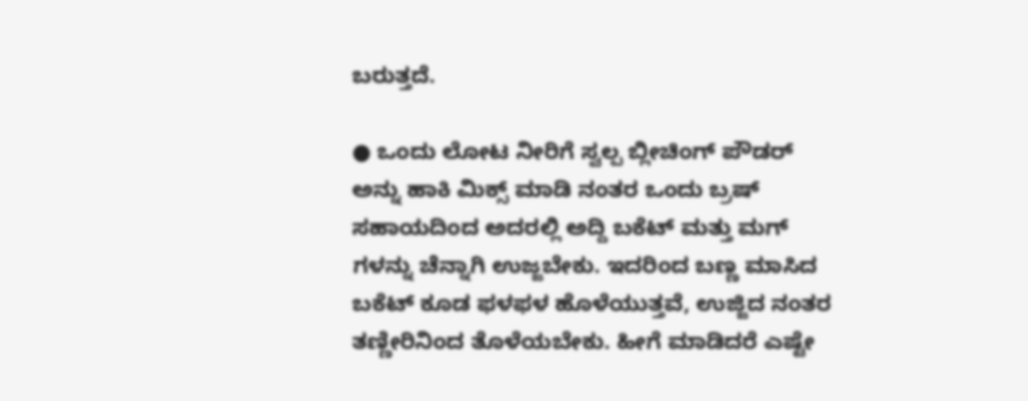ಬರುತ್ತದೆ.

● ಒಂದು ಲೋಟ ನೀರಿಗೆ ಸ್ವಲ್ಪ ಬ್ಲೀಚಿಂಗ್ ಪೌಡರ್ ಅನ್ನು ಹಾಕಿ ಮಿಕ್ಸ್ ಮಾಡಿ ನಂತರ ಒಂದು ಬ್ರಷ್ ಸಹಾಯದಿಂದ ಅದರಲ್ಲಿ ಅದ್ದಿ ಬಕೆಟ್ ಮತ್ತು ಮಗ್ ಗಳನ್ನು ಚೆನ್ನಾಗಿ ಉಜ್ಜಬೇಕು. ಇದರಿಂದ ಬಣ್ಣ ಮಾಸಿದ ಬಕೆಟ್ ಕೂಡ ಫಳಫಳ ಹೊಳೆಯುತ್ತವೆ, ಉಜ್ಜಿದ ನಂತರ ತಣ್ಣೀರಿನಿಂದ ತೊಳೆಯಬೇಕು. ಹೀಗೆ ಮಾಡಿದರೆ ಎಷ್ಟೇ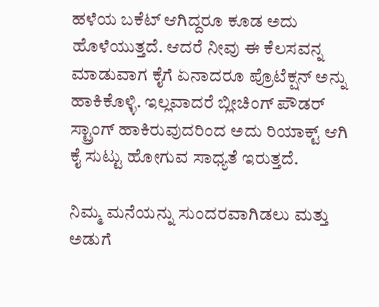ಹಳೆಯ ಬಕೆಟ್ ಆಗಿದ್ದರೂ ಕೂಡ ಅದು ಹೊಳೆಯುತ್ತದೆ. ಆದರೆ ನೀವು ಈ ಕೆಲಸವನ್ನ ಮಾಡುವಾಗ ಕೈಗೆ ಏನಾದರೂ ಪ್ರೊಟೆಕ್ಷನ್ ಅನ್ನು ಹಾಕಿಕೊಳ್ಳಿ. ಇಲ್ಲವಾದರೆ ಬ್ಲೀಚಿಂಗ್ ಪೌಡರ್ ಸ್ಟ್ರಾಂಗ್ ಹಾಕಿರುವುದರಿಂದ ಅದು ರಿಯಾಕ್ಟ್ ಆಗಿ ಕೈ ಸುಟ್ಟು ಹೋಗುವ ಸಾಧ್ಯತೆ ಇರುತ್ತದೆ.

ನಿಮ್ಮ ಮನೆಯನ್ನು ಸುಂದರವಾಗಿಡಲು ಮತ್ತು ಅಡುಗೆ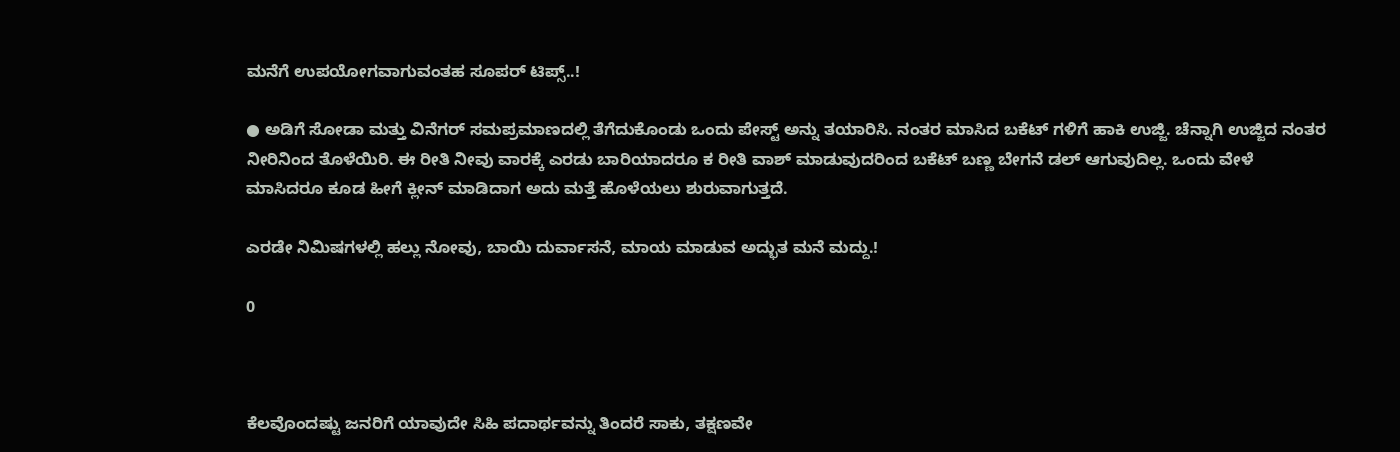ಮನೆಗೆ ಉಪಯೋಗವಾಗುವಂತಹ ಸೂಪರ್ ಟಿಪ್ಸ್..!

● ಅಡಿಗೆ ಸೋಡಾ ಮತ್ತು ವಿನೆಗರ್ ಸಮಪ್ರಮಾಣದಲ್ಲಿ ತೆಗೆದುಕೊಂಡು ಒಂದು ಪೇಸ್ಟ್ ಅನ್ನು ತಯಾರಿಸಿ. ನಂತರ ಮಾಸಿದ ಬಕೆಟ್ ಗಳಿಗೆ ಹಾಕಿ ಉಜ್ಜಿ. ಚೆನ್ನಾಗಿ ಉಜ್ಜಿದ ನಂತರ ನೀರಿನಿಂದ ತೊಳೆಯಿರಿ. ಈ ರೀತಿ ನೀವು ವಾರಕ್ಕೆ ಎರಡು ಬಾರಿಯಾದರೂ ಕ ರೀತಿ ವಾಶ್ ಮಾಡುವುದರಿಂದ ಬಕೆಟ್ ಬಣ್ಣ ಬೇಗನೆ ಡಲ್ ಆಗುವುದಿಲ್ಲ. ಒಂದು ವೇಳೆ ಮಾಸಿದರೂ ಕೂಡ ಹೀಗೆ ಕ್ಲೀನ್ ಮಾಡಿದಾಗ ಅದು ಮತ್ತೆ ಹೊಳೆಯಲು ಶುರುವಾಗುತ್ತದೆ.

ಎರಡೇ ನಿಮಿಷಗಳಲ್ಲಿ ಹಲ್ಲು ನೋವು, ಬಾಯಿ ದುರ್ವಾಸನೆ, ಮಾಯ ಮಾಡುವ ಅದ್ಭುತ ಮನೆ ಮದ್ದು.!

0



ಕೆಲವೊಂದಷ್ಟು ಜನರಿಗೆ ಯಾವುದೇ ಸಿಹಿ ಪದಾರ್ಥವನ್ನು ತಿಂದರೆ ಸಾಕು, ತಕ್ಷಣವೇ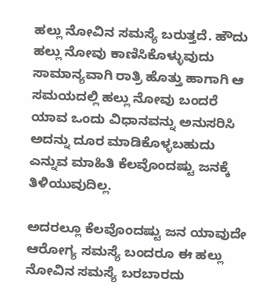ಹಲ್ಲು ನೋವಿನ ಸಮಸ್ಯೆ ಬರುತ್ತದೆ. ಹೌದು ಹಲ್ಲು ನೋವು ಕಾಣಿಸಿಕೊಳ್ಳುವುದು ಸಾಮಾನ್ಯವಾಗಿ ರಾತ್ರಿ ಹೊತ್ತು ಹಾಗಾಗಿ ಆ ಸಮಯದಲ್ಲಿ ಹಲ್ಲು ನೋವು ಬಂದರೆ ಯಾವ ಒಂದು ವಿಧಾನವನ್ನು ಅನುಸರಿಸಿ ಅದನ್ನು ದೂರ ಮಾಡಿಕೊಳ್ಳಬಹುದು ಎನ್ನುವ ಮಾಹಿತಿ ಕೆಲವೊಂದಷ್ಟು ಜನಕ್ಕೆ ತಿಳಿಯುವುದಿಲ್ಲ.

ಅದರಲ್ಲೂ ಕೆಲವೊಂದಷ್ಟು ಜನ ಯಾವುದೇ ಆರೋಗ್ಯ ಸಮಸ್ಯೆ ಬಂದರೂ ಈ ಹಲ್ಲು ನೋವಿನ ಸಮಸ್ಯೆ ಬರಬಾರದು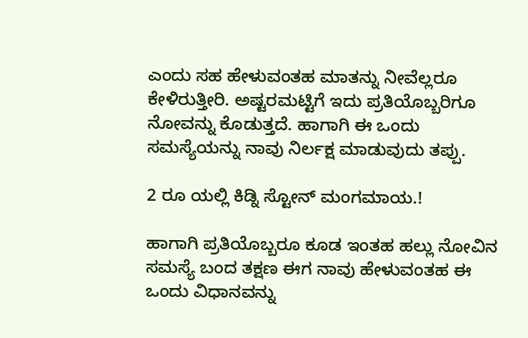ಎಂದು ಸಹ ಹೇಳುವಂತಹ ಮಾತನ್ನು ನೀವೆಲ್ಲರೂ ಕೇಳಿರುತ್ತೀರಿ. ಅಷ್ಟರಮಟ್ಟಿಗೆ ಇದು ಪ್ರತಿಯೊಬ್ಬರಿಗೂ ನೋವನ್ನು ಕೊಡುತ್ತದೆ. ಹಾಗಾಗಿ ಈ ಒಂದು ಸಮಸ್ಯೆಯನ್ನು ನಾವು ನಿರ್ಲಕ್ಷ ಮಾಡುವುದು ತಪ್ಪು.

2 ರೂ ಯಲ್ಲಿ ಕಿಡ್ನಿ ಸ್ಟೋನ್ ಮಂಗಮಾಯ.!

ಹಾಗಾಗಿ ಪ್ರತಿಯೊಬ್ಬರೂ ಕೂಡ ಇಂತಹ ಹಲ್ಲು ನೋವಿನ ಸಮಸ್ಯೆ ಬಂದ ತಕ್ಷಣ ಈಗ ನಾವು ಹೇಳುವಂತಹ ಈ ಒಂದು ವಿಧಾನವನ್ನು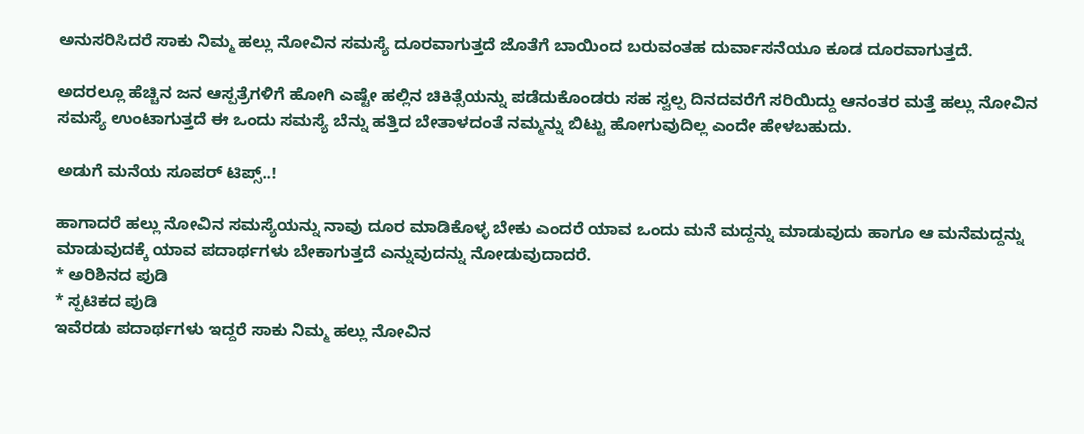ಅನುಸರಿಸಿದರೆ ಸಾಕು ನಿಮ್ಮ ಹಲ್ಲು ನೋವಿನ ಸಮಸ್ಯೆ ದೂರವಾಗುತ್ತದೆ ಜೊತೆಗೆ ಬಾಯಿಂದ ಬರುವಂತಹ ದುರ್ವಾಸನೆಯೂ ಕೂಡ ದೂರವಾಗುತ್ತದೆ.

ಅದರಲ್ಲೂ ಹೆಚ್ಚಿನ ಜನ ಆಸ್ಪತ್ರೆಗಳಿಗೆ ಹೋಗಿ ಎಷ್ಟೇ ಹಲ್ಲಿನ ಚಿಕಿತ್ಸೆಯನ್ನು ಪಡೆದುಕೊಂಡರು ಸಹ ಸ್ವಲ್ಪ ದಿನದವರೆಗೆ ಸರಿಯಿದ್ದು ಆನಂತರ ಮತ್ತೆ ಹಲ್ಲು ನೋವಿನ ಸಮಸ್ಯೆ ಉಂಟಾಗುತ್ತದೆ ಈ ಒಂದು ಸಮಸ್ಯೆ ಬೆನ್ನು ಹತ್ತಿದ ಬೇತಾಳದಂತೆ ನಮ್ಮನ್ನು ಬಿಟ್ಟು ಹೋಗುವುದಿಲ್ಲ ಎಂದೇ ಹೇಳಬಹುದು.

ಅಡುಗೆ ಮನೆಯ ಸೂಪರ್ ಟಿಪ್ಸ್..!

ಹಾಗಾದರೆ ಹಲ್ಲು ನೋವಿನ ಸಮಸ್ಯೆಯನ್ನು ನಾವು ದೂರ ಮಾಡಿಕೊಳ್ಳ ಬೇಕು ಎಂದರೆ ಯಾವ ಒಂದು ಮನೆ ಮದ್ದನ್ನು ಮಾಡುವುದು ಹಾಗೂ ಆ ಮನೆಮದ್ದನ್ನು ಮಾಡುವುದಕ್ಕೆ ಯಾವ ಪದಾರ್ಥಗಳು ಬೇಕಾಗುತ್ತದೆ ಎನ್ನುವುದನ್ನು ನೋಡುವುದಾದರೆ.
* ಅರಿಶಿನದ ಪುಡಿ
* ಸ್ಪಟಿಕದ ಪುಡಿ
ಇವೆರಡು ಪದಾರ್ಥಗಳು ಇದ್ದರೆ ಸಾಕು ನಿಮ್ಮ ಹಲ್ಲು ನೋವಿನ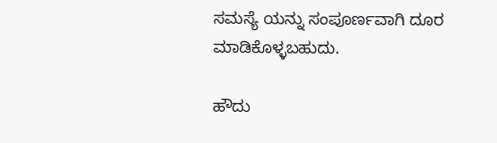ಸಮಸ್ಯೆ ಯನ್ನು ಸಂಪೂರ್ಣವಾಗಿ ದೂರ ಮಾಡಿಕೊಳ್ಳಬಹುದು.

ಹೌದು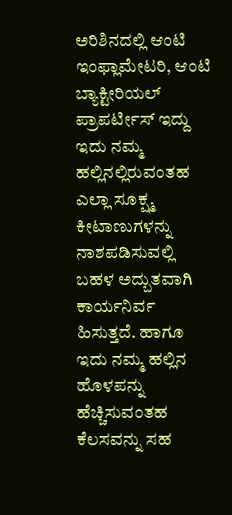ಅರಿಶಿನದಲ್ಲಿ ಆಂಟಿ ಇಂಫ್ಲಾಮೇಟರಿ, ಆಂಟಿ ಬ್ಯಾಕ್ಟೀರಿಯಲ್ ಪ್ರಾಪರ್ಟೀಸ್ ಇದ್ದು ಇದು ನಮ್ಮ ಹಲ್ಲಿನಲ್ಲಿರುವಂತಹ ಎಲ್ಲಾ ಸೂಕ್ಷ್ಮ ಕೀಟಾಣುಗಳನ್ನು ನಾಶಪಡಿಸುವಲ್ಲಿ ಬಹಳ ಅದ್ಬುತವಾಗಿ ಕಾರ್ಯನಿರ್ವ ಹಿಸುತ್ತದೆ. ಹಾಗೂ ಇದು ನಮ್ಮ ಹಲ್ಲಿನ ಹೊಳಪನ್ನು ಹೆಚ್ಚಿಸುವಂತಹ ಕೆಲಸವನ್ನು ಸಹ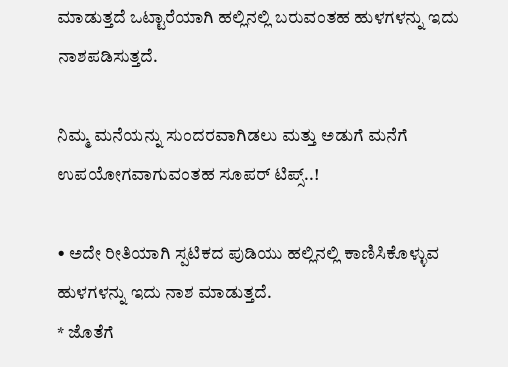ಮಾಡುತ್ತದೆ ಒಟ್ಟಾರೆಯಾಗಿ ಹಲ್ಲಿನಲ್ಲಿ ಬರುವಂತಹ ಹುಳಗಳನ್ನು ಇದು ನಾಶಪಡಿಸುತ್ತದೆ.

ನಿಮ್ಮ ಮನೆಯನ್ನು ಸುಂದರವಾಗಿಡಲು ಮತ್ತು ಅಡುಗೆ ಮನೆಗೆ ಉಪಯೋಗವಾಗುವಂತಹ ಸೂಪರ್ ಟಿಪ್ಸ್..!

• ಅದೇ ರೀತಿಯಾಗಿ ಸ್ಪಟಿಕದ ಪುಡಿಯು ಹಲ್ಲಿನಲ್ಲಿ ಕಾಣಿಸಿಕೊಳ್ಳುವ ಹುಳಗಳನ್ನು ಇದು ನಾಶ ಮಾಡುತ್ತದೆ.
* ಜೊತೆಗೆ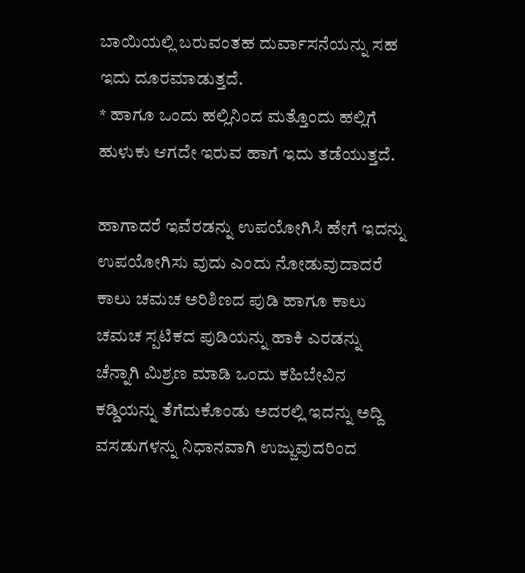ಬಾಯಿಯಲ್ಲಿ ಬರುವಂತಹ ದುರ್ವಾಸನೆಯನ್ನು ಸಹ ಇದು ದೂರಮಾಡುತ್ತದೆ.
* ಹಾಗೂ ಒಂದು ಹಲ್ಲಿನಿಂದ ಮತ್ತೊಂದು ಹಲ್ಲಿಗೆ ಹುಳುಕು ಆಗದೇ ಇರುವ ಹಾಗೆ ಇದು ತಡೆಯುತ್ತದೆ.

ಹಾಗಾದರೆ ಇವೆರಡನ್ನು ಉಪಯೋಗಿಸಿ ಹೇಗೆ ಇದನ್ನು ಉಪಯೋಗಿಸು ವುದು ಎಂದು ನೋಡುವುದಾದರೆ ಕಾಲು ಚಮಚ ಅರಿಶಿಣದ ಪುಡಿ ಹಾಗೂ ಕಾಲು ಚಮಚ ಸ್ಪಟಿಕದ ಪುಡಿಯನ್ನು ಹಾಕಿ ಎರಡನ್ನು ಚೆನ್ನಾಗಿ ಮಿಶ್ರಣ ಮಾಡಿ ಒಂದು ಕಹಿಬೇವಿನ ಕಡ್ಡಿಯನ್ನು ತೆಗೆದುಕೊಂಡು ಅದರಲ್ಲಿ ಇದನ್ನು ಅದ್ದಿ ವಸಡುಗಳನ್ನು ನಿಧಾನವಾಗಿ ಉಜ್ಜುವುದರಿಂದ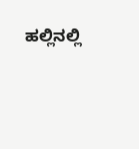ಹಲ್ಲಿನಲ್ಲಿ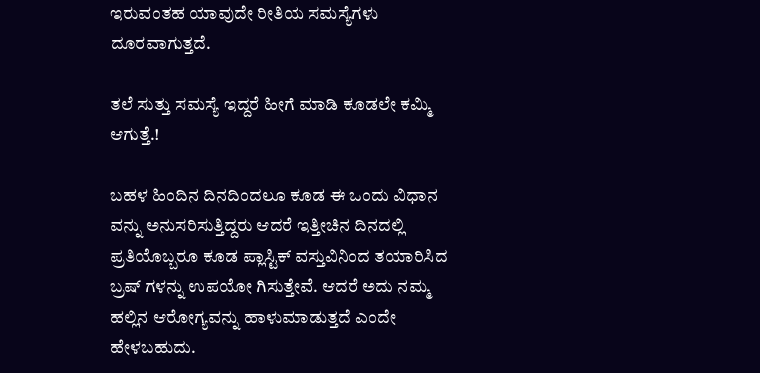ಇರುವಂತಹ ಯಾವುದೇ ರೀತಿಯ ಸಮಸ್ಯೆಗಳು ದೂರವಾಗುತ್ತದೆ.

ತಲೆ ಸುತ್ತು ಸಮಸ್ಯೆ ಇದ್ದರೆ ಹೀಗೆ ಮಾಡಿ ಕೂಡಲೇ ಕಮ್ಮಿ ಆಗುತ್ತೆ.!

ಬಹಳ ಹಿಂದಿನ ದಿನದಿಂದಲೂ ಕೂಡ ಈ ಒಂದು ವಿಧಾನ ವನ್ನು ಅನುಸರಿಸುತ್ತಿದ್ದರು ಆದರೆ ಇತ್ತೀಚಿನ ದಿನದಲ್ಲಿ ಪ್ರತಿಯೊಬ್ಬರೂ ಕೂಡ ಪ್ಲಾಸ್ಟಿಕ್ ವಸ್ತುವಿನಿಂದ ತಯಾರಿಸಿದ ಬ್ರಷ್ ಗಳನ್ನು ಉಪಯೋ ಗಿಸುತ್ತೇವೆ. ಆದರೆ ಅದು ನಮ್ಮ ಹಲ್ಲಿನ ಆರೋಗ್ಯವನ್ನು ಹಾಳುಮಾಡುತ್ತದೆ ಎಂದೇ ಹೇಳಬಹುದು.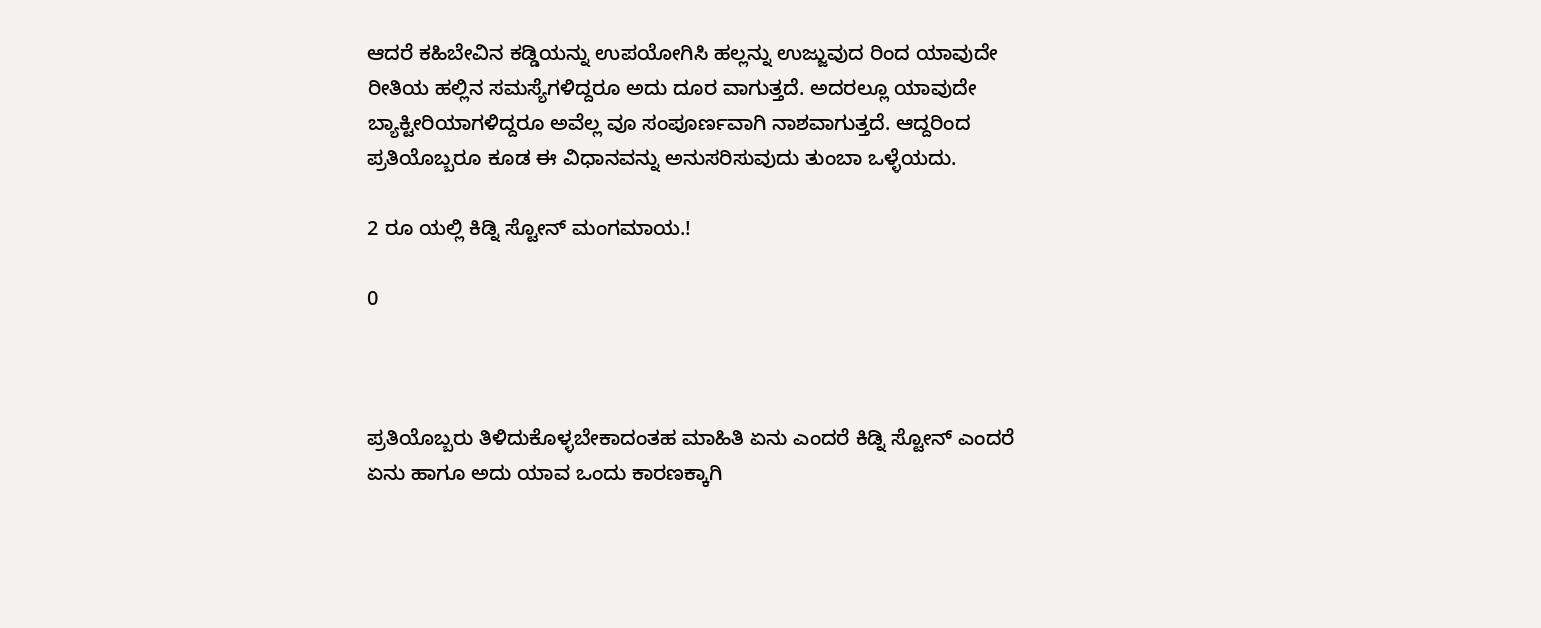ಆದರೆ ಕಹಿಬೇವಿನ ಕಡ್ಡಿಯನ್ನು ಉಪಯೋಗಿಸಿ ಹಲ್ಲನ್ನು ಉಜ್ಜುವುದ ರಿಂದ ಯಾವುದೇ ರೀತಿಯ ಹಲ್ಲಿನ ಸಮಸ್ಯೆಗಳಿದ್ದರೂ ಅದು ದೂರ ವಾಗುತ್ತದೆ. ಅದರಲ್ಲೂ ಯಾವುದೇ ಬ್ಯಾಕ್ಟೀರಿಯಾಗಳಿದ್ದರೂ ಅವೆಲ್ಲ ವೂ ಸಂಪೂರ್ಣವಾಗಿ ನಾಶವಾಗುತ್ತದೆ. ಆದ್ದರಿಂದ ಪ್ರತಿಯೊಬ್ಬರೂ ಕೂಡ ಈ ವಿಧಾನವನ್ನು ಅನುಸರಿಸುವುದು ತುಂಬಾ ಒಳ್ಳೆಯದು.

2 ರೂ ಯಲ್ಲಿ ಕಿಡ್ನಿ ಸ್ಟೋನ್ ಮಂಗಮಾಯ.!

0



ಪ್ರತಿಯೊಬ್ಬರು ತಿಳಿದುಕೊಳ್ಳಬೇಕಾದಂತಹ ಮಾಹಿತಿ ಏನು ಎಂದರೆ ಕಿಡ್ನಿ ಸ್ಟೋನ್ ಎಂದರೆ ಏನು ಹಾಗೂ ಅದು ಯಾವ ಒಂದು ಕಾರಣಕ್ಕಾಗಿ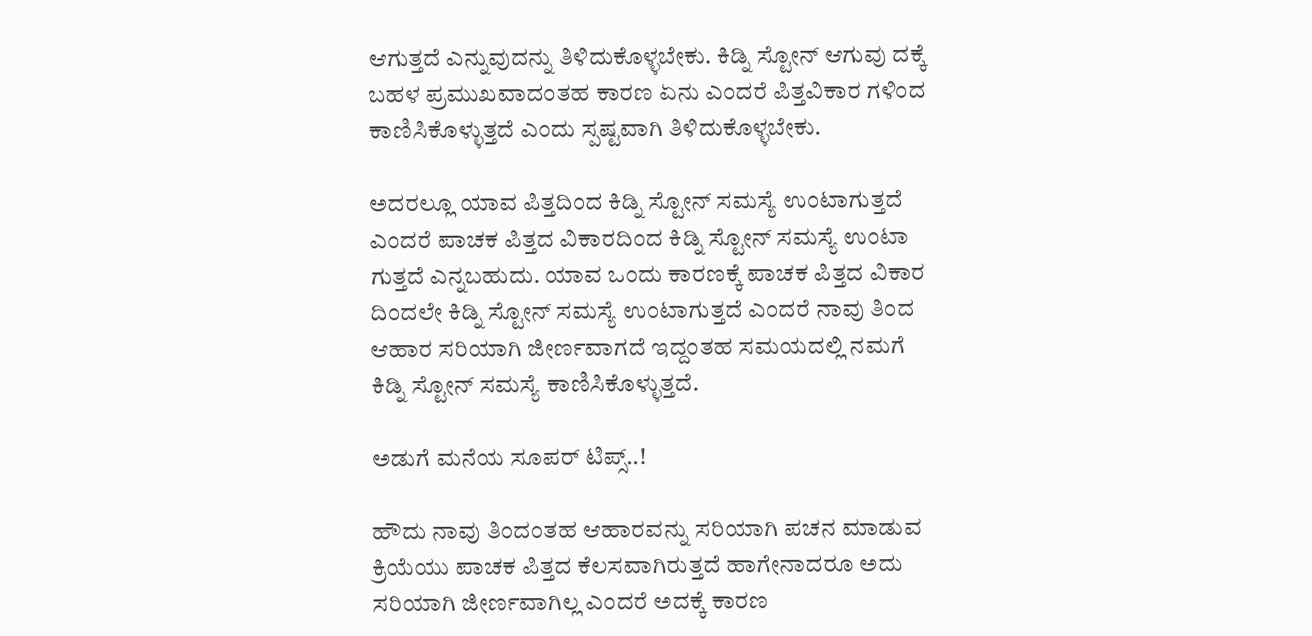ಆಗುತ್ತದೆ ಎನ್ನುವುದನ್ನು ತಿಳಿದುಕೊಳ್ಳಬೇಕು. ಕಿಡ್ನಿ ಸ್ಟೋನ್ ಆಗುವು ದಕ್ಕೆ ಬಹಳ ಪ್ರಮುಖವಾದಂತಹ ಕಾರಣ ಏನು ಎಂದರೆ ಪಿತ್ತವಿಕಾರ ಗಳಿಂದ ಕಾಣಿಸಿಕೊಳ್ಳುತ್ತದೆ ಎಂದು ಸ್ಪಷ್ಟವಾಗಿ ತಿಳಿದುಕೊಳ್ಳಬೇಕು.

ಅದರಲ್ಲೂ ಯಾವ ಪಿತ್ತದಿಂದ ಕಿಡ್ನಿ ಸ್ಟೋನ್ ಸಮಸ್ಯೆ ಉಂಟಾಗುತ್ತದೆ ಎಂದರೆ ಪಾಚಕ ಪಿತ್ತದ ವಿಕಾರದಿಂದ ಕಿಡ್ನಿ ಸ್ಟೋನ್ ಸಮಸ್ಯೆ ಉಂಟಾ ಗುತ್ತದೆ ಎನ್ನಬಹುದು. ಯಾವ ಒಂದು ಕಾರಣಕ್ಕೆ ಪಾಚಕ ಪಿತ್ತದ ವಿಕಾರ ದಿಂದಲೇ ಕಿಡ್ನಿ ಸ್ಟೋನ್ ಸಮಸ್ಯೆ ಉಂಟಾಗುತ್ತದೆ ಎಂದರೆ ನಾವು ತಿಂದ ಆಹಾರ ಸರಿಯಾಗಿ ಜೀರ್ಣವಾಗದೆ ಇದ್ದಂತಹ ಸಮಯದಲ್ಲಿ ನಮಗೆ ಕಿಡ್ನಿ ಸ್ಟೋನ್ ಸಮಸ್ಯೆ ಕಾಣಿಸಿಕೊಳ್ಳುತ್ತದೆ.

ಅಡುಗೆ ಮನೆಯ ಸೂಪರ್ ಟಿಪ್ಸ್..!

ಹೌದು ನಾವು ತಿಂದಂತಹ ಆಹಾರವನ್ನು ಸರಿಯಾಗಿ ಪಚನ ಮಾಡುವ ಕ್ರಿಯೆಯು ಪಾಚಕ ಪಿತ್ತದ ಕೆಲಸವಾಗಿರುತ್ತದೆ ಹಾಗೇನಾದರೂ ಅದು ಸರಿಯಾಗಿ ಜೀರ್ಣವಾಗಿಲ್ಲ ಎಂದರೆ ಅದಕ್ಕೆ ಕಾರಣ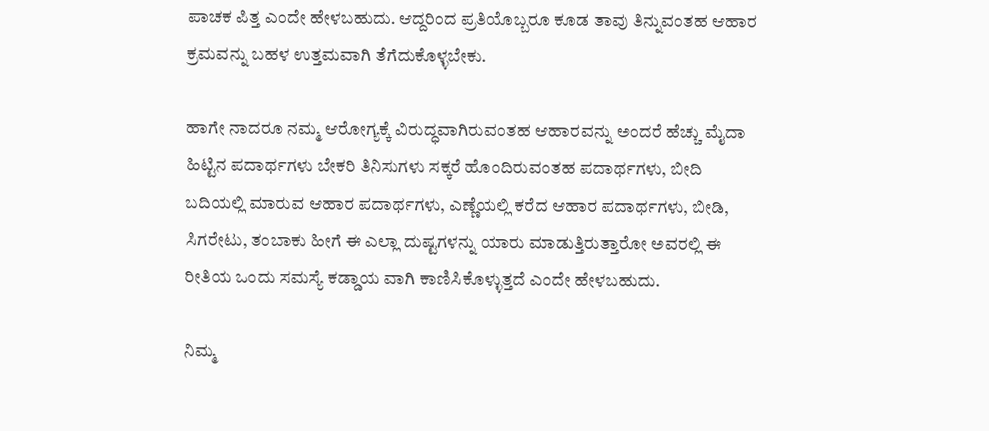ಪಾಚಕ ಪಿತ್ತ ಎಂದೇ ಹೇಳಬಹುದು. ಆದ್ದರಿಂದ ಪ್ರತಿಯೊಬ್ಬರೂ ಕೂಡ ತಾವು ತಿನ್ನುವಂತಹ ಆಹಾರ ಕ್ರಮವನ್ನು ಬಹಳ ಉತ್ತಮವಾಗಿ ತೆಗೆದುಕೊಳ್ಳಬೇಕು.

ಹಾಗೇ ನಾದರೂ ನಮ್ಮ ಆರೋಗ್ಯಕ್ಕೆ ವಿರುದ್ಧವಾಗಿರುವಂತಹ ಆಹಾರವನ್ನು ಅಂದರೆ ಹೆಚ್ಚು ಮೈದಾ ಹಿಟ್ಟಿನ ಪದಾರ್ಥಗಳು ಬೇಕರಿ ತಿನಿಸುಗಳು ಸಕ್ಕರೆ ಹೊಂದಿರುವಂತಹ ಪದಾರ್ಥಗಳು, ಬೀದಿ ಬದಿಯಲ್ಲಿ ಮಾರುವ ಆಹಾರ ಪದಾರ್ಥಗಳು, ಎಣ್ಣೆಯಲ್ಲಿ ಕರೆದ ಆಹಾರ ಪದಾರ್ಥಗಳು, ಬೀಡಿ, ಸಿಗರೇಟು, ತಂಬಾಕು ಹೀಗೆ ಈ ಎಲ್ಲಾ ದುಷ್ಟಗಳನ್ನು ಯಾರು ಮಾಡುತ್ತಿರುತ್ತಾರೋ ಅವರಲ್ಲಿ ಈ ರೀತಿಯ ಒಂದು ಸಮಸ್ಯೆ ಕಡ್ಡಾಯ ವಾಗಿ ಕಾಣಿಸಿಕೊಳ್ಳುತ್ತದೆ ಎಂದೇ ಹೇಳಬಹುದು.

ನಿಮ್ಮ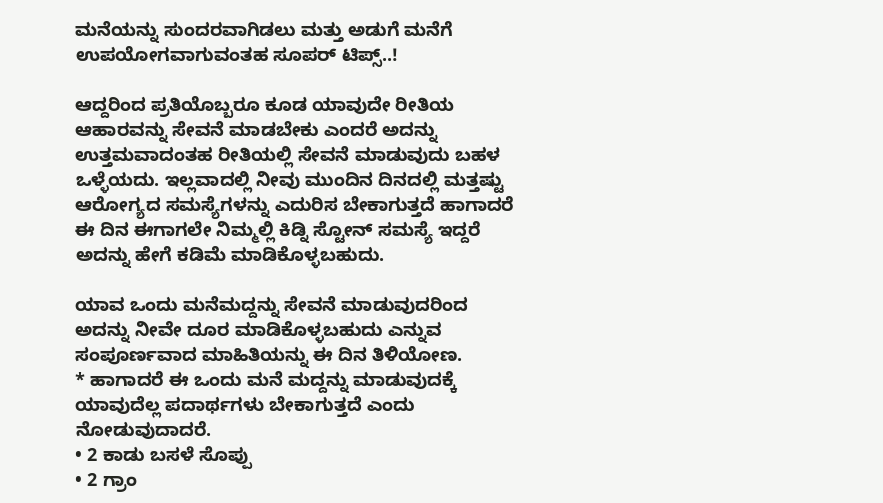ಮನೆಯನ್ನು ಸುಂದರವಾಗಿಡಲು ಮತ್ತು ಅಡುಗೆ ಮನೆಗೆ ಉಪಯೋಗವಾಗುವಂತಹ ಸೂಪರ್ ಟಿಪ್ಸ್..!

ಆದ್ದರಿಂದ ಪ್ರತಿಯೊಬ್ಬರೂ ಕೂಡ ಯಾವುದೇ ರೀತಿಯ ಆಹಾರವನ್ನು ಸೇವನೆ ಮಾಡಬೇಕು ಎಂದರೆ ಅದನ್ನು ಉತ್ತಮವಾದಂತಹ ರೀತಿಯಲ್ಲಿ ಸೇವನೆ ಮಾಡುವುದು ಬಹಳ ಒಳ್ಳೆಯದು. ಇಲ್ಲವಾದಲ್ಲಿ ನೀವು ಮುಂದಿನ ದಿನದಲ್ಲಿ ಮತ್ತಷ್ಟು ಆರೋಗ್ಯದ ಸಮಸ್ಯೆಗಳನ್ನು ಎದುರಿಸ ಬೇಕಾಗುತ್ತದೆ ಹಾಗಾದರೆ ಈ ದಿನ ಈಗಾಗಲೇ ನಿಮ್ಮಲ್ಲಿ ಕಿಡ್ನಿ ಸ್ಟೋನ್ ಸಮಸ್ಯೆ ಇದ್ದರೆ ಅದನ್ನು ಹೇಗೆ ಕಡಿಮೆ ಮಾಡಿಕೊಳ್ಳಬಹುದು.

ಯಾವ ಒಂದು ಮನೆಮದ್ದನ್ನು ಸೇವನೆ ಮಾಡುವುದರಿಂದ ಅದನ್ನು ನೀವೇ ದೂರ ಮಾಡಿಕೊಳ್ಳಬಹುದು ಎನ್ನುವ ಸಂಪೂರ್ಣವಾದ ಮಾಹಿತಿಯನ್ನು ಈ ದಿನ ತಿಳಿಯೋಣ.
* ಹಾಗಾದರೆ ಈ ಒಂದು ಮನೆ ಮದ್ದನ್ನು ಮಾಡುವುದಕ್ಕೆ ಯಾವುದೆಲ್ಲ ಪದಾರ್ಥಗಳು ಬೇಕಾಗುತ್ತದೆ ಎಂದು ನೋಡುವುದಾದರೆ.
• 2 ಕಾಡು ಬಸಳೆ ಸೊಪ್ಪು
• 2 ಗ್ರಾಂ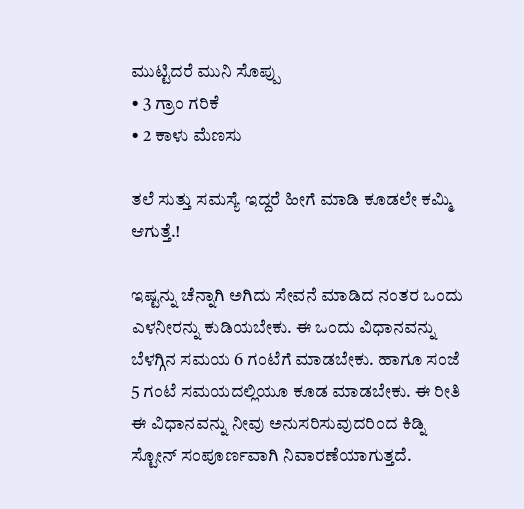ಮುಟ್ಟಿದರೆ ಮುನಿ ಸೊಪ್ಪು
• 3 ಗ್ರಾಂ ಗರಿಕೆ
• 2 ಕಾಳು ಮೆಣಸು

ತಲೆ ಸುತ್ತು ಸಮಸ್ಯೆ ಇದ್ದರೆ ಹೀಗೆ ಮಾಡಿ ಕೂಡಲೇ ಕಮ್ಮಿ ಆಗುತ್ತೆ.!

ಇಷ್ಟನ್ನು ಚೆನ್ನಾಗಿ ಅಗಿದು ಸೇವನೆ ಮಾಡಿದ ನಂತರ ಒಂದು ಎಳನೀರನ್ನು ಕುಡಿಯಬೇಕು. ಈ ಒಂದು ವಿಧಾನವನ್ನು ಬೆಳಗ್ಗಿನ ಸಮಯ 6 ಗಂಟೆಗೆ ಮಾಡಬೇಕು. ಹಾಗೂ ಸಂಜೆ 5 ಗಂಟೆ ಸಮಯದಲ್ಲಿಯೂ ಕೂಡ ಮಾಡಬೇಕು. ಈ ರೀತಿ ಈ ವಿಧಾನವನ್ನು ನೀವು ಅನುಸರಿಸುವುದರಿಂದ ಕಿಡ್ನಿ ಸ್ಟೋನ್ ಸಂಪೂರ್ಣವಾಗಿ ನಿವಾರಣೆಯಾಗುತ್ತದೆ.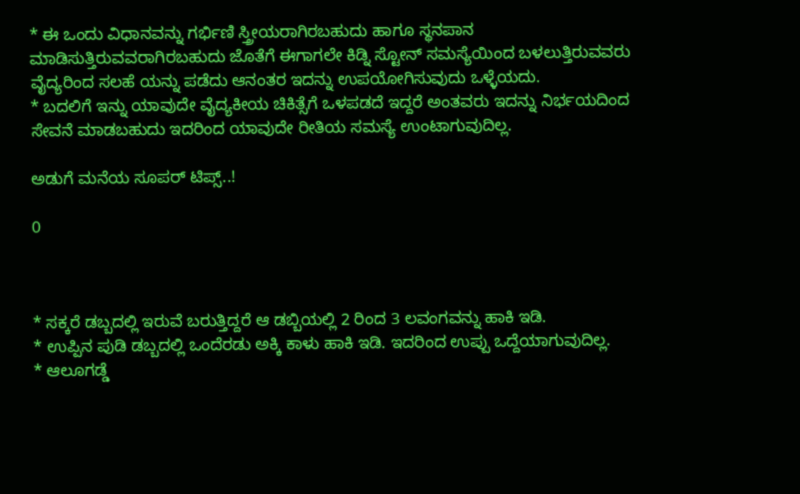* ಈ ಒಂದು ವಿಧಾನವನ್ನು ಗರ್ಭಿಣಿ ಸ್ತ್ರೀಯರಾಗಿರಬಹುದು ಹಾಗೂ ಸ್ಥನಪಾನ ಮಾಡಿಸುತ್ತಿರುವವರಾಗಿರಬಹುದು ಜೊತೆಗೆ ಈಗಾಗಲೇ ಕಿಡ್ನಿ ಸ್ಟೋನ್ ಸಮಸ್ಯೆಯಿಂದ ಬಳಲುತ್ತಿರುವವರು ವೈದ್ಯರಿಂದ ಸಲಹೆ ಯನ್ನು ಪಡೆದು ಆನಂತರ ಇದನ್ನು ಉಪಯೋಗಿಸುವುದು ಒಳ್ಳೆಯದು.
* ಬದಲಿಗೆ ಇನ್ನು ಯಾವುದೇ ವೈದ್ಯಕೀಯ ಚಿಕಿತ್ಸೆಗೆ ಒಳಪಡದೆ ಇದ್ದರೆ ಅಂತವರು ಇದನ್ನು ನಿರ್ಭಯದಿಂದ ಸೇವನೆ ಮಾಡಬಹುದು ಇದರಿಂದ ಯಾವುದೇ ರೀತಿಯ ಸಮಸ್ಯೆ ಉಂಟಾಗುವುದಿಲ್ಲ.

ಅಡುಗೆ ಮನೆಯ ಸೂಪರ್ ಟಿಪ್ಸ್..!

0



* ಸಕ್ಕರೆ ಡಬ್ಬದಲ್ಲಿ ಇರುವೆ ಬರುತ್ತಿದ್ದರೆ ಆ ಡಬ್ಬಿಯಲ್ಲಿ 2 ರಿಂದ 3 ಲವಂಗವನ್ನು ಹಾಕಿ ಇಡಿ.
* ಉಪ್ಪಿನ ಪುಡಿ ಡಬ್ಬದಲ್ಲಿ ಒಂದೆರಡು ಅಕ್ಕಿ ಕಾಳು ಹಾಕಿ ಇಡಿ. ಇದರಿಂದ ಉಪ್ಪು ಒದ್ದೆಯಾಗುವುದಿಲ್ಲ.
* ಆಲೂಗಡ್ಡೆ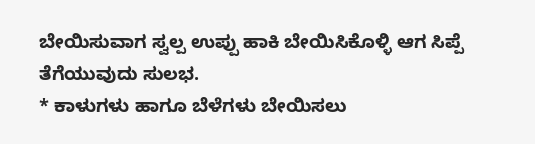ಬೇಯಿಸುವಾಗ ಸ್ವಲ್ಪ ಉಪ್ಪು ಹಾಕಿ ಬೇಯಿಸಿಕೊಳ್ಳಿ ಆಗ ಸಿಪ್ಪೆ ತೆಗೆಯುವುದು ಸುಲಭ.
* ಕಾಳುಗಳು ಹಾಗೂ ಬೆಳೆಗಳು ಬೇಯಿಸಲು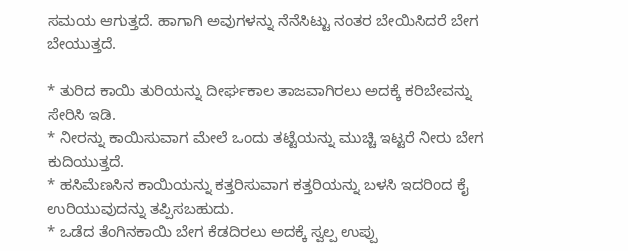ಸಮಯ ಆಗುತ್ತದೆ. ಹಾಗಾಗಿ ಅವುಗಳನ್ನು ನೆನೆಸಿಟ್ಟು ನಂತರ ಬೇಯಿಸಿದರೆ ಬೇಗ ಬೇಯುತ್ತದೆ.

* ತುರಿದ ಕಾಯಿ ತುರಿಯನ್ನು ದೀರ್ಘಕಾಲ ತಾಜವಾಗಿರಲು ಅದಕ್ಕೆ ಕರಿಬೇವನ್ನು ಸೇರಿಸಿ ಇಡಿ.
* ನೀರನ್ನು ಕಾಯಿಸುವಾಗ ಮೇಲೆ ಒಂದು ತಟ್ಟೆಯನ್ನು ಮುಚ್ಚಿ ಇಟ್ಟರೆ ನೀರು ಬೇಗ ಕುದಿಯುತ್ತದೆ.
* ಹಸಿಮೆಣಸಿನ ಕಾಯಿಯನ್ನು ಕತ್ತರಿಸುವಾಗ ಕತ್ತರಿಯನ್ನು ಬಳಸಿ ಇದರಿಂದ ಕೈ ಉರಿಯುವುದನ್ನು ತಪ್ಪಿಸಬಹುದು.
* ಒಡೆದ ತೆಂಗಿನಕಾಯಿ ಬೇಗ ಕೆಡದಿರಲು ಅದಕ್ಕೆ ಸ್ವಲ್ಪ ಉಪ್ಪು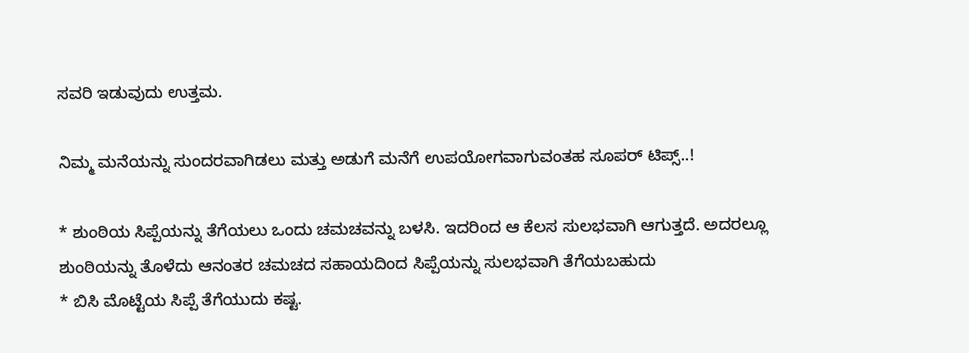ಸವರಿ ಇಡುವುದು ಉತ್ತಮ.

ನಿಮ್ಮ ಮನೆಯನ್ನು ಸುಂದರವಾಗಿಡಲು ಮತ್ತು ಅಡುಗೆ ಮನೆಗೆ ಉಪಯೋಗವಾಗುವಂತಹ ಸೂಪರ್ ಟಿಪ್ಸ್..!

* ಶುಂಠಿಯ ಸಿಪ್ಪೆಯನ್ನು ತೆಗೆಯಲು ಒಂದು ಚಮಚವನ್ನು ಬಳಸಿ. ಇದರಿಂದ ಆ ಕೆಲಸ ಸುಲಭವಾಗಿ ಆಗುತ್ತದೆ. ಅದರಲ್ಲೂ ಶುಂಠಿಯನ್ನು ತೊಳೆದು ಆನಂತರ ಚಮಚದ ಸಹಾಯದಿಂದ ಸಿಪ್ಪೆಯನ್ನು ಸುಲಭವಾಗಿ ತೆಗೆಯಬಹುದು
* ಬಿಸಿ ಮೊಟ್ಟೆಯ ಸಿಪ್ಪೆ ತೆಗೆಯುದು ಕಷ್ಟ.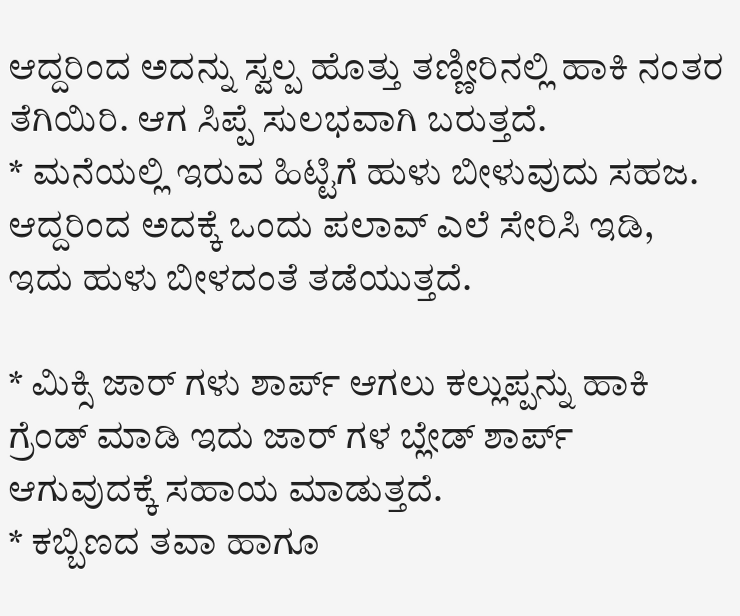ಆದ್ದರಿಂದ ಅದನ್ನು ಸ್ವಲ್ಪ ಹೊತ್ತು ತಣ್ಣೀರಿನಲ್ಲಿ ಹಾಕಿ ನಂತರ ತೆಗಿಯಿರಿ. ಆಗ ಸಿಪ್ಪೆ ಸುಲಭವಾಗಿ ಬರುತ್ತದೆ.
* ಮನೆಯಲ್ಲಿ ಇರುವ ಹಿಟ್ಟಿಗೆ ಹುಳು ಬೀಳುವುದು ಸಹಜ. ಆದ್ದರಿಂದ ಅದಕ್ಕೆ ಒಂದು ಪಲಾವ್ ಎಲೆ ಸೇರಿಸಿ ಇಡಿ, ಇದು ಹುಳು ಬೀಳದಂತೆ ತಡೆಯುತ್ತದೆ.

* ಮಿಕ್ಸಿ ಜಾರ್ ಗಳು ಶಾರ್ಪ್ ಆಗಲು ಕಲ್ಲುಪ್ಪನ್ನು ಹಾಕಿ ಗ್ರೆಂಡ್ ಮಾಡಿ ಇದು ಜಾರ್ ಗಳ ಬ್ಲೇಡ್ ಶಾರ್ಪ್ ಆಗುವುದಕ್ಕೆ ಸಹಾಯ ಮಾಡುತ್ತದೆ.
* ಕಬ್ಬಿಣದ ತವಾ ಹಾಗೂ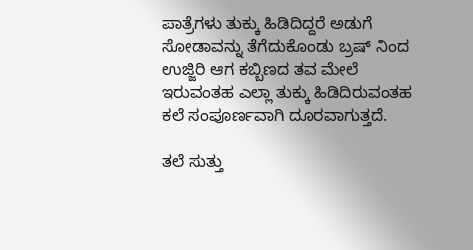ಪಾತ್ರೆಗಳು ತುಕ್ಕು ಹಿಡಿದಿದ್ದರೆ ಅಡುಗೆ ಸೋಡಾವನ್ನು ತೆಗೆದುಕೊಂಡು ಬ್ರಷ್ ನಿಂದ ಉಜ್ಜಿರಿ ಆಗ ಕಬ್ಬಿಣದ ತವ ಮೇಲೆ ಇರುವಂತಹ ಎಲ್ಲಾ ತುಕ್ಕು ಹಿಡಿದಿರುವಂತಹ ಕಲೆ ಸಂಪೂರ್ಣವಾಗಿ ದೂರವಾಗುತ್ತದೆ.

ತಲೆ ಸುತ್ತು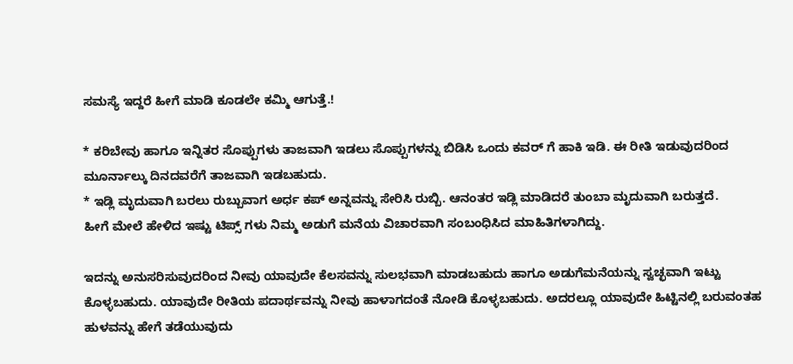ಸಮಸ್ಯೆ ಇದ್ದರೆ ಹೀಗೆ ಮಾಡಿ ಕೂಡಲೇ ಕಮ್ಮಿ ಆಗುತ್ತೆ.!

* ಕರಿಬೇವು ಹಾಗೂ ಇನ್ನಿತರ ಸೊಪ್ಪುಗಳು ತಾಜವಾಗಿ ಇಡಲು ಸೊಪ್ಪುಗಳನ್ನು ಬಿಡಿಸಿ ಒಂದು ಕವರ್ ಗೆ ಹಾಕಿ ಇಡಿ. ಈ ರೀತಿ ಇಡುವುದರಿಂದ ಮೂರ್ನಾಲ್ಕು ದಿನದವರೆಗೆ ತಾಜವಾಗಿ ಇಡಬಹುದು.
* ಇಡ್ಲಿ ಮೃದುವಾಗಿ ಬರಲು ರುಬ್ಬುವಾಗ ಅರ್ಧ ಕಪ್ ಅನ್ನವನ್ನು ಸೇರಿಸಿ ರುಬ್ಬಿ. ಆನಂತರ ಇಡ್ಲಿ ಮಾಡಿದರೆ ತುಂಬಾ ಮೃದುವಾಗಿ ಬರುತ್ತದೆ.
ಹೀಗೆ ಮೇಲೆ ಹೇಳಿದ ಇಷ್ಟು ಟಿಪ್ಸ್ ಗಳು ನಿಮ್ಮ ಅಡುಗೆ ಮನೆಯ ವಿಚಾರವಾಗಿ ಸಂಬಂಧಿಸಿದ ಮಾಹಿತಿಗಳಾಗಿದ್ದು.

ಇದನ್ನು ಅನುಸರಿಸುವುದರಿಂದ ನೀವು ಯಾವುದೇ ಕೆಲಸವನ್ನು ಸುಲಭವಾಗಿ ಮಾಡಬಹುದು ಹಾಗೂ ಅಡುಗೆಮನೆಯನ್ನು ಸ್ವಚ್ಛವಾಗಿ ಇಟ್ಟು ಕೊಳ್ಳಬಹುದು. ಯಾವುದೇ ರೀತಿಯ ಪದಾರ್ಥವನ್ನು ನೀವು ಹಾಳಾಗದಂತೆ ನೋಡಿ ಕೊಳ್ಳಬಹುದು. ಅದರಲ್ಲೂ ಯಾವುದೇ ಹಿಟ್ಟಿನಲ್ಲಿ ಬರುವಂತಹ ಹುಳವನ್ನು ಹೇಗೆ ತಡೆಯುವುದು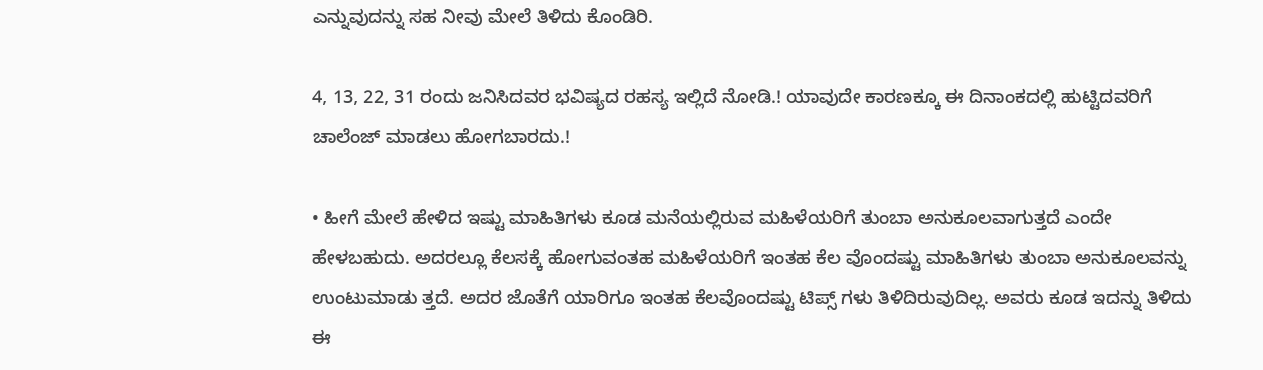ಎನ್ನುವುದನ್ನು ಸಹ ನೀವು ಮೇಲೆ ತಿಳಿದು ಕೊಂಡಿರಿ.

4, 13, 22, 31 ರಂದು ಜನಿಸಿದವರ ಭವಿಷ್ಯದ ರಹಸ್ಯ ಇಲ್ಲಿದೆ ನೋಡಿ.! ಯಾವುದೇ ಕಾರಣಕ್ಕೂ ಈ ದಿನಾಂಕದಲ್ಲಿ ಹುಟ್ಟಿದವರಿಗೆ ಚಾಲೆಂಜ್ ಮಾಡಲು ಹೋಗಬಾರದು.!

• ಹೀಗೆ ಮೇಲೆ ಹೇಳಿದ ಇಷ್ಟು ಮಾಹಿತಿಗಳು ಕೂಡ ಮನೆಯಲ್ಲಿರುವ ಮಹಿಳೆಯರಿಗೆ ತುಂಬಾ ಅನುಕೂಲವಾಗುತ್ತದೆ ಎಂದೇ ಹೇಳಬಹುದು. ಅದರಲ್ಲೂ ಕೆಲಸಕ್ಕೆ ಹೋಗುವಂತಹ ಮಹಿಳೆಯರಿಗೆ ಇಂತಹ ಕೆಲ ವೊಂದಷ್ಟು ಮಾಹಿತಿಗಳು ತುಂಬಾ ಅನುಕೂಲವನ್ನು ಉಂಟುಮಾಡು ತ್ತದೆ. ಅದರ ಜೊತೆಗೆ ಯಾರಿಗೂ ಇಂತಹ ಕೆಲವೊಂದಷ್ಟು ಟಿಪ್ಸ್ ಗಳು ತಿಳಿದಿರುವುದಿಲ್ಲ. ಅವರು ಕೂಡ ಇದನ್ನು ತಿಳಿದು ಈ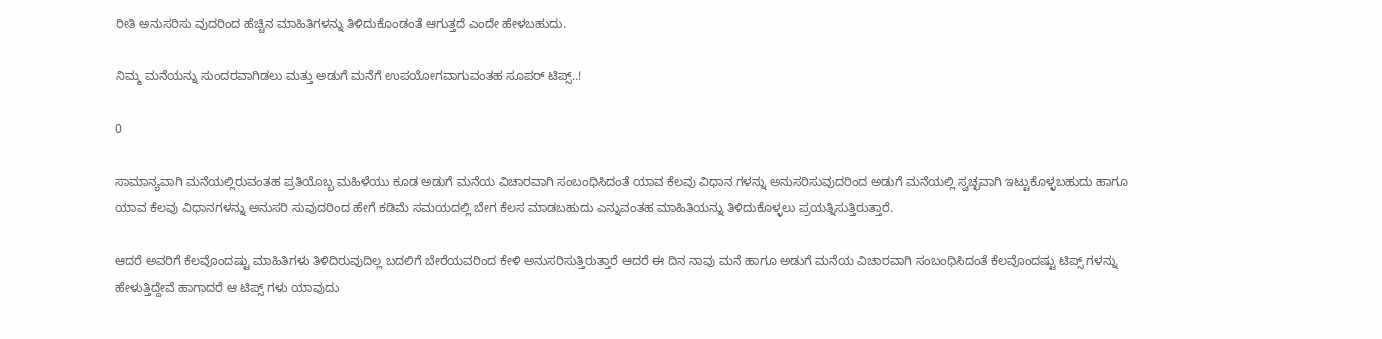ರೀತಿ ಅನುಸರಿಸು ವುದರಿಂದ ಹೆಚ್ಚಿನ ಮಾಹಿತಿಗಳನ್ನು ತಿಳಿದುಕೊಂಡಂತೆ ಆಗುತ್ತದೆ ಎಂದೇ ಹೇಳಬಹುದು.

ನಿಮ್ಮ ಮನೆಯನ್ನು ಸುಂದರವಾಗಿಡಲು ಮತ್ತು ಅಡುಗೆ ಮನೆಗೆ ಉಪಯೋಗವಾಗುವಂತಹ ಸೂಪರ್ ಟಿಪ್ಸ್..!

0

ಸಾಮಾನ್ಯವಾಗಿ ಮನೆಯಲ್ಲಿರುವಂತಹ ಪ್ರತಿಯೊಬ್ಬ ಮಹಿಳೆಯು ಕೂಡ ಅಡುಗೆ ಮನೆಯ ವಿಚಾರವಾಗಿ ಸಂಬಂಧಿಸಿದಂತೆ ಯಾವ ಕೆಲವು ವಿಧಾನ ಗಳನ್ನು ಅನುಸರಿಸುವುದರಿಂದ ಅಡುಗೆ ಮನೆಯಲ್ಲಿ ಸ್ವಚ್ಛವಾಗಿ ಇಟ್ಟುಕೊಳ್ಳಬಹುದು ಹಾಗೂ ಯಾವ ಕೆಲವು ವಿಧಾನಗಳನ್ನು ಅನುಸರಿ ಸುವುದರಿಂದ ಹೇಗೆ ಕಡಿಮೆ ಸಮಯದಲ್ಲಿ ಬೇಗ ಕೆಲಸ ಮಾಡಬಹುದು ಎನ್ನುವಂತಹ ಮಾಹಿತಿಯನ್ನು ತಿಳಿದುಕೊಳ್ಳಲು ಪ್ರಯತ್ನಿಸುತ್ತಿರುತ್ತಾರೆ.

ಆದರೆ ಅವರಿಗೆ ಕೆಲವೊಂದಷ್ಟು ಮಾಹಿತಿಗಳು ತಿಳಿದಿರುವುದಿಲ್ಲ ಬದಲಿಗೆ ಬೇರೆಯವರಿಂದ ಕೇಳಿ ಅನುಸರಿಸುತ್ತಿರುತ್ತಾರೆ ಆದರೆ ಈ ದಿನ ನಾವು ಮನೆ ಹಾಗೂ ಅಡುಗೆ ಮನೆಯ ವಿಚಾರವಾಗಿ ಸಂಬಂಧಿಸಿದಂತೆ ಕೆಲವೊಂದಷ್ಟು ಟಿಪ್ಸ್ ಗಳನ್ನು ಹೇಳುತ್ತಿದ್ದೇವೆ ಹಾಗಾದರೆ ಆ ಟಿಪ್ಸ್ ಗಳು ಯಾವುದು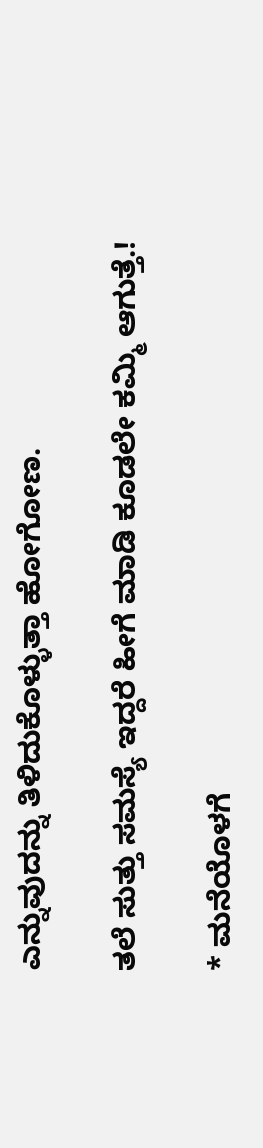ಎನ್ನುವುದನ್ನು ತಿಳಿದುಕೊಳ್ಳುತ್ತಾ ಹೋಗೋಣ.

ತಲೆ ಸುತ್ತು ಸಮಸ್ಯೆ ಇದ್ದರೆ ಹೀಗೆ ಮಾಡಿ ಕೂಡಲೇ ಕಮ್ಮಿ ಆಗುತ್ತೆ.!

* ಮನೆಯೊಳಗೆ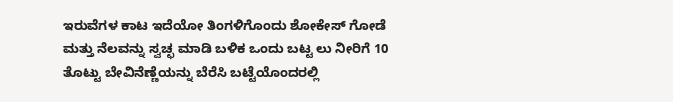ಇರುವೆಗಳ ಕಾಟ ಇದೆಯೋ ತಿಂಗಳಿಗೊಂದು ಶೋಕೇಸ್ ಗೋಡೆ ಮತ್ತು ನೆಲವನ್ನು ಸ್ವಚ್ಛ ಮಾಡಿ ಬಳಿಕ ಒಂದು ಬಟ್ಟ ಲು ನೀರಿಗೆ 10 ತೊಟ್ಟು ಬೇವಿನೆಣ್ಣೆಯನ್ನು ಬೆರೆಸಿ ಬಟ್ಟೆಯೊಂದರಲ್ಲಿ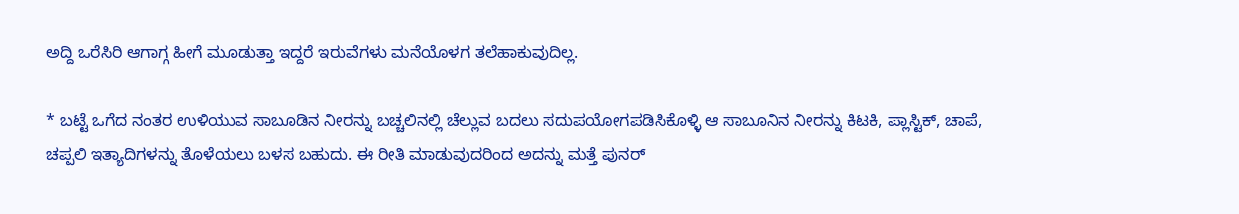ಅದ್ದಿ ಒರೆಸಿರಿ ಆಗಾಗ್ಗ ಹೀಗೆ ಮೂಡುತ್ತಾ ಇದ್ದರೆ ಇರುವೆಗಳು ಮನೆಯೊಳಗ ತಲೆಹಾಕುವುದಿಲ್ಲ.

* ಬಟ್ಟೆ ಒಗೆದ ನಂತರ ಉಳಿಯುವ ಸಾಬೂಡಿನ ನೀರನ್ನು ಬಚ್ಚಲಿನಲ್ಲಿ ಚೆಲ್ಲುವ ಬದಲು ಸದುಪಯೋಗಪಡಿಸಿಕೊಳ್ಳಿ ಆ ಸಾಬೂನಿನ ನೀರನ್ನು ಕಿಟಕಿ, ಪ್ಲಾಸ್ಟಿಕ್, ಚಾಪೆ, ಚಪ್ಪಲಿ ಇತ್ಯಾದಿಗಳನ್ನು ತೊಳೆಯಲು ಬಳಸ ಬಹುದು. ಈ ರೀತಿ ಮಾಡುವುದರಿಂದ ಅದನ್ನು ಮತ್ತೆ ಪುನರ್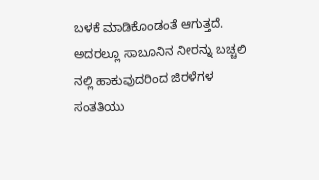ಬಳಕೆ ಮಾಡಿಕೊಂಡಂತೆ ಆಗುತ್ತದೆ. ಅದರಲ್ಲೂ ಸಾಬೂನಿನ ನೀರನ್ನು ಬಚ್ಚಲಿ ನಲ್ಲಿ ಹಾಕುವುದರಿಂದ ಜಿರಳೆಗಳ ಸಂತತಿಯು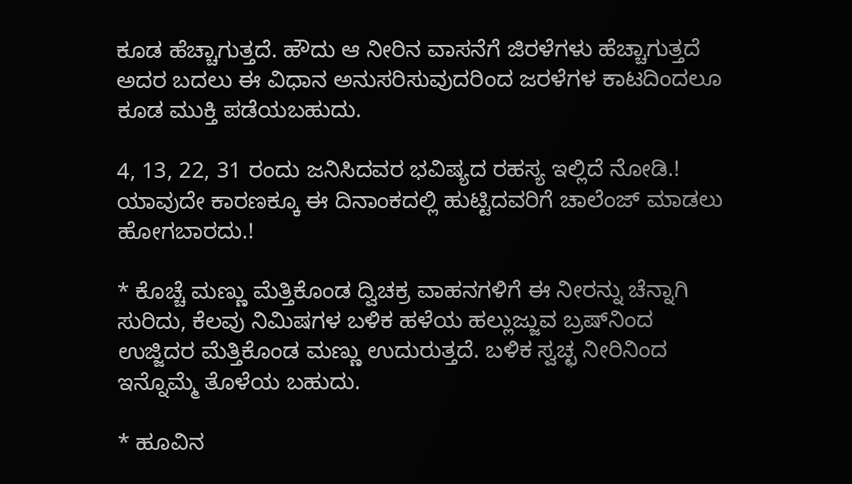ಕೂಡ ಹೆಚ್ಚಾಗುತ್ತದೆ. ಹೌದು ಆ ನೀರಿನ ವಾಸನೆಗೆ ಜಿರಳೆಗಳು ಹೆಚ್ಚಾಗುತ್ತದೆ ಅದರ ಬದಲು ಈ ವಿಧಾನ ಅನುಸರಿಸುವುದರಿಂದ ಜರಳೆಗಳ ಕಾಟದಿಂದಲೂ ಕೂಡ ಮುಕ್ತಿ ಪಡೆಯಬಹುದು.

4, 13, 22, 31 ರಂದು ಜನಿಸಿದವರ ಭವಿಷ್ಯದ ರಹಸ್ಯ ಇಲ್ಲಿದೆ ನೋಡಿ.! ಯಾವುದೇ ಕಾರಣಕ್ಕೂ ಈ ದಿನಾಂಕದಲ್ಲಿ ಹುಟ್ಟಿದವರಿಗೆ ಚಾಲೆಂಜ್ ಮಾಡಲು ಹೋಗಬಾರದು.!

* ಕೊಚ್ಚೆ ಮಣ್ಣು ಮೆತ್ತಿಕೊಂಡ ದ್ವಿಚಕ್ರ ವಾಹನಗಳಿಗೆ ಈ ನೀರನ್ನು ಚೆನ್ನಾಗಿ ಸುರಿದು, ಕೆಲವು ನಿಮಿಷಗಳ ಬಳಿಕ ಹಳೆಯ ಹಲ್ಲುಜ್ಜುವ ಬ್ರಷ್‌ನಿಂದ ಉಜ್ಜಿದರ ಮೆತ್ತಿಕೊಂಡ ಮಣ್ಣು ಉದುರುತ್ತದೆ. ಬಳಿಕ ಸ್ವಚ್ಛ ನೀರಿನಿಂದ ಇನ್ನೊಮ್ಮೆ ತೊಳೆಯ ಬಹುದು.

* ಹೂವಿನ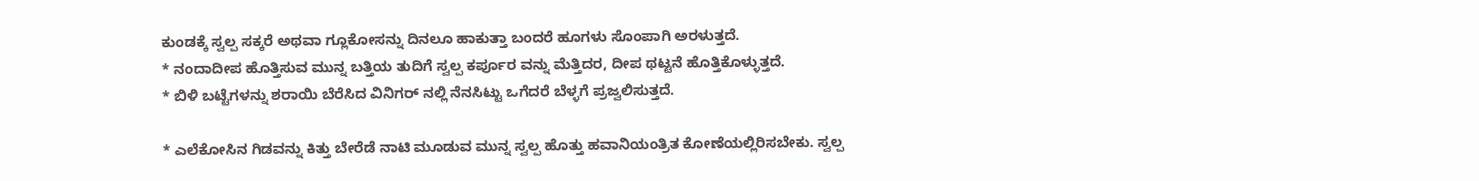ಕುಂಡಕ್ಕೆ ಸ್ವಲ್ಪ ಸಕ್ಕರೆ ಅಥವಾ ಗ್ಲೂಕೋಸನ್ನು ದಿನಲೂ ಹಾಕುತ್ತಾ ಬಂದರೆ ಹೂಗಳು ಸೊಂಪಾಗಿ ಅರಳುತ್ತದೆ.
* ನಂದಾದೀಪ ಹೊತ್ತಿಸುವ ಮುನ್ನ ಬತ್ತಿಯ ತುದಿಗೆ ಸ್ವಲ್ಪ ಕರ್ಪೂರ ವನ್ನು ಮೆತ್ತಿದರ, ದೀಪ ಥಟ್ಟನೆ ಹೊತ್ತಿಕೊಳ್ಳುತ್ತದೆ.
* ಬಿಳಿ ಬಟ್ಟೆಗಳನ್ನು ಶರಾಯಿ ಬೆರೆಸಿದ ವಿನಿಗರ್ ನಲ್ಲಿ ನೆನಸಿಟ್ಟು ಒಗೆದರೆ ಬೆಳ್ಳಗೆ ಪ್ರಜ್ವಲಿಸುತ್ತದೆ.

* ಎಲೆಕೋಸಿನ ಗಿಡವನ್ನು ಕಿತ್ತು ಬೇರೆಡೆ ನಾಟಿ ಮೂಡುವ ಮುನ್ನ ಸ್ವಲ್ಪ ಹೊತ್ತು ಹವಾನಿಯಂತ್ರಿತ ಕೋಣೆಯಲ್ಲಿರಿಸಬೇಕು. ಸ್ವಲ್ಪ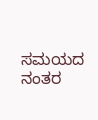ಸಮಯದ ನಂತರ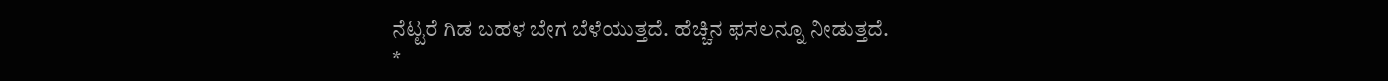ನೆಟ್ಟರೆ ಗಿಡ ಬಹಳ ಬೇಗ ಬೆಳೆಯುತ್ತದೆ. ಹೆಚ್ಚಿನ ಫಸಲನ್ನೂ ನೀಡುತ್ತದೆ.
*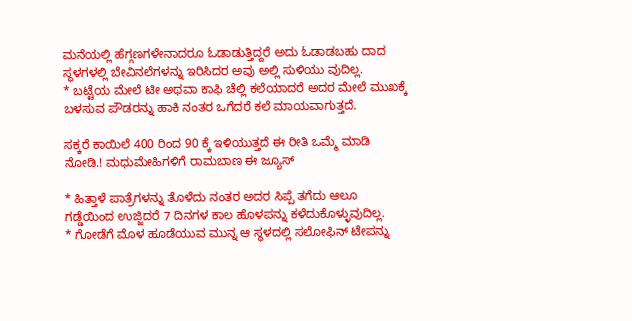ಮನೆಯಲ್ಲಿ ಹೆಗ್ಗಣಗಳೇನಾದರೂ ಓಡಾಡುತ್ತಿದ್ದರೆ ಅದು ಓಡಾಡಬಹು ದಾದ ಸ್ಥಳಗಳಲ್ಲಿ ಬೇವಿನಲೆಗಳನ್ನು ಇರಿಸಿದರ ಅವು ಅಲ್ಲಿ ಸುಳಿಯು ವುದಿಲ್ಲ.
* ಬಟ್ಟೆಯ ಮೇಲೆ ಟೀ ಅಥವಾ ಕಾಫಿ ಚೆಲ್ಲಿ ಕಲೆಯಾದರೆ ಅದರ ಮೇಲೆ ಮುಖಕ್ಕೆ ಬಳಸುವ ಪೌಡರನ್ನು ಹಾಕಿ ನಂತರ ಒಗೆದರೆ ಕಲೆ ಮಾಯವಾಗುತ್ತದೆ.

ಸಕ್ಕರೆ ಕಾಯಿಲೆ 400 ರಿಂದ 90 ಕ್ಕೆ ಇಳಿಯುತ್ತದೆ ಈ ರೀತಿ ಒಮ್ಮೆ ಮಾಡಿ ನೋಡಿ.! ಮಧುಮೇಹಿಗಳಿಗೆ ರಾಮಬಾಣ ಈ ಜ್ಯೂಸ್

* ಹಿತ್ತಾಳೆ ಪಾತ್ರೆಗಳನ್ನು ತೊಳೆದು ನಂತರ ಅದರ ಸಿಪ್ಪೆ ತಗೆದು ಆಲೂ ಗಡ್ಡೆಯಿಂದ ಉಜ್ಜಿದರೆ 7 ದಿನಗಳ ಕಾಲ ಹೊಳಪನ್ನು ಕಳೆದುಕೊಳ್ಳುವುದಿಲ್ಲ.
* ಗೋಡೆಗೆ ಮೊಳ ಹೂಡೆಯುವ ಮುನ್ನ ಆ ಸ್ಥಳದಲ್ಲಿ ಸಲೋಫಿನ್ ಟೇಪನ್ನು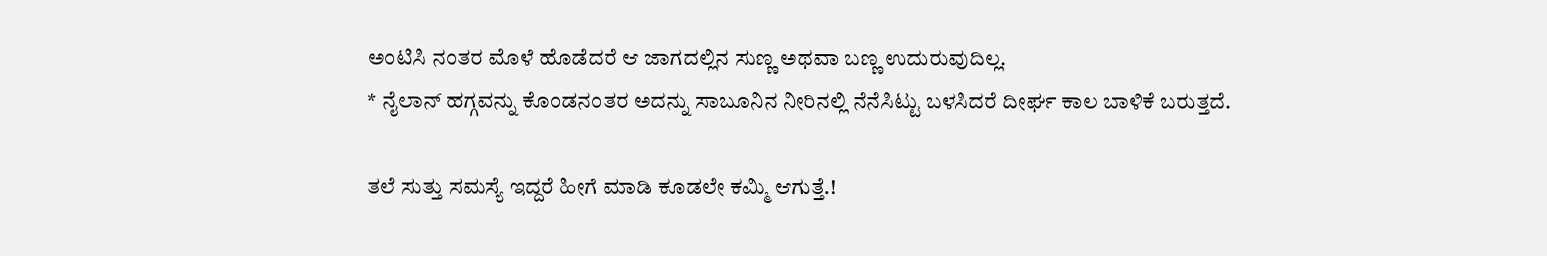ಅಂಟಿಸಿ ನಂತರ ಮೊಳೆ ಹೊಡೆದರೆ ಆ ಜಾಗದಲ್ಲಿನ ಸುಣ್ಣ ಅಥವಾ ಬಣ್ಣ ಉದುರುವುದಿಲ್ಲ.
* ನೈಲಾನ್ ಹಗ್ಗವನ್ನು ಕೊಂಡನಂತರ ಅದನ್ನು ಸಾಬೂನಿನ ನೀರಿನಲ್ಲಿ ನೆನೆಸಿಟ್ಟು ಬಳಸಿದರೆ ದೀರ್ಘ ಕಾಲ ಬಾಳಿಕೆ ಬರುತ್ತದೆ.

ತಲೆ ಸುತ್ತು ಸಮಸ್ಯೆ ಇದ್ದರೆ ಹೀಗೆ ಮಾಡಿ ಕೂಡಲೇ ಕಮ್ಮಿ ಆಗುತ್ತೆ.!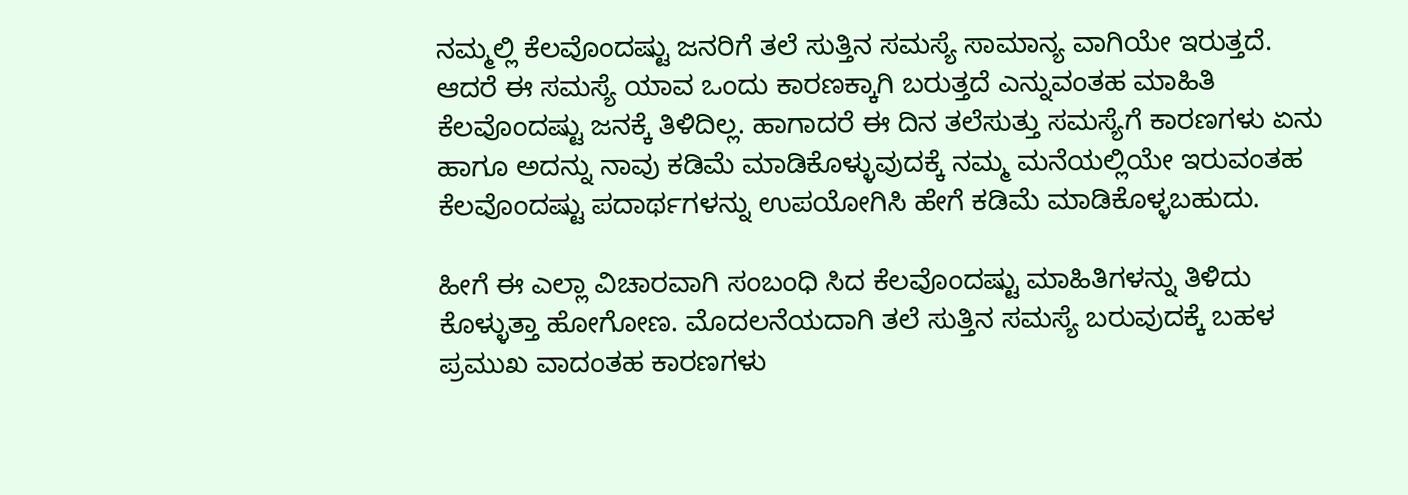ನಮ್ಮಲ್ಲಿ ಕೆಲವೊಂದಷ್ಟು ಜನರಿಗೆ ತಲೆ ಸುತ್ತಿನ ಸಮಸ್ಯೆ ಸಾಮಾನ್ಯ ವಾಗಿಯೇ ಇರುತ್ತದೆ. ಆದರೆ ಈ ಸಮಸ್ಯೆ ಯಾವ ಒಂದು ಕಾರಣಕ್ಕಾಗಿ ಬರುತ್ತದೆ ಎನ್ನುವಂತಹ ಮಾಹಿತಿ ಕೆಲವೊಂದಷ್ಟು ಜನಕ್ಕೆ ತಿಳಿದಿಲ್ಲ. ಹಾಗಾದರೆ ಈ ದಿನ ತಲೆಸುತ್ತು ಸಮಸ್ಯೆಗೆ ಕಾರಣಗಳು ಏನು ಹಾಗೂ ಅದನ್ನು ನಾವು ಕಡಿಮೆ ಮಾಡಿಕೊಳ್ಳುವುದಕ್ಕೆ ನಮ್ಮ ಮನೆಯಲ್ಲಿಯೇ ಇರುವಂತಹ ಕೆಲವೊಂದಷ್ಟು ಪದಾರ್ಥಗಳನ್ನು ಉಪಯೋಗಿಸಿ ಹೇಗೆ ಕಡಿಮೆ ಮಾಡಿಕೊಳ್ಳಬಹುದು.

ಹೀಗೆ ಈ ಎಲ್ಲಾ ವಿಚಾರವಾಗಿ ಸಂಬಂಧಿ ಸಿದ ಕೆಲವೊಂದಷ್ಟು ಮಾಹಿತಿಗಳನ್ನು ತಿಳಿದು ಕೊಳ್ಳುತ್ತಾ ಹೋಗೋಣ. ಮೊದಲನೆಯದಾಗಿ ತಲೆ ಸುತ್ತಿನ ಸಮಸ್ಯೆ ಬರುವುದಕ್ಕೆ ಬಹಳ ಪ್ರಮುಖ ವಾದಂತಹ ಕಾರಣಗಳು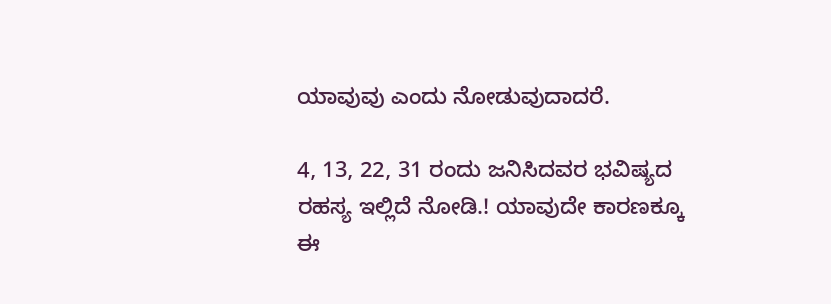ಯಾವುವು ಎಂದು ನೋಡುವುದಾದರೆ.

4, 13, 22, 31 ರಂದು ಜನಿಸಿದವರ ಭವಿಷ್ಯದ ರಹಸ್ಯ ಇಲ್ಲಿದೆ ನೋಡಿ.! ಯಾವುದೇ ಕಾರಣಕ್ಕೂ ಈ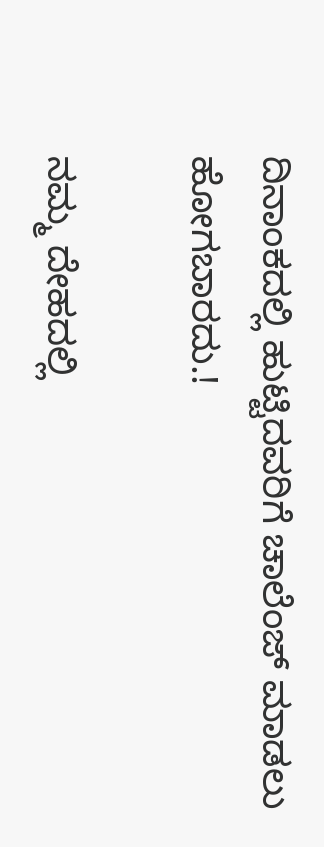ದಿನಾಂಕದಲ್ಲಿ ಹುಟ್ಟಿದವರಿಗೆ ಚಾಲೆಂಜ್ ಮಾಡಲು ಹೋಗಬಾರದು.!

ನಮ್ಮ ದೇಹದಲ್ಲಿ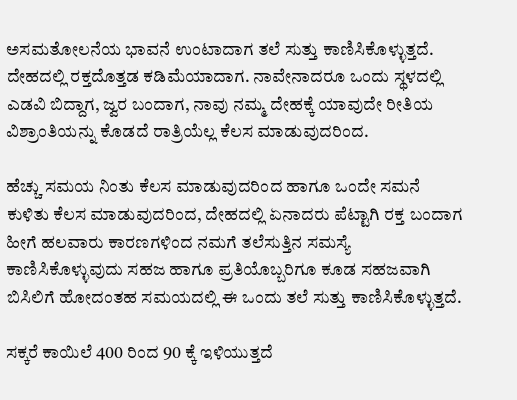ಅಸಮತೋಲನೆಯ ಭಾವನೆ ಉಂಟಾದಾಗ ತಲೆ ಸುತ್ತು ಕಾಣಿಸಿಕೊಳ್ಳುತ್ತದೆ. ದೇಹದಲ್ಲಿ ರಕ್ತದೊತ್ತಡ ಕಡಿಮೆಯಾದಾಗ. ನಾವೇನಾದರೂ ಒಂದು ಸ್ಥಳದಲ್ಲಿ ಎಡವಿ ಬಿದ್ದಾಗ, ಜ್ವರ ಬಂದಾಗ, ನಾವು ನಮ್ಮ ದೇಹಕ್ಕೆ ಯಾವುದೇ ರೀತಿಯ ವಿಶ್ರಾಂತಿಯನ್ನು ಕೊಡದೆ ರಾತ್ರಿಯೆಲ್ಲ ಕೆಲಸ ಮಾಡುವುದರಿಂದ.

ಹೆಚ್ಚು ಸಮಯ ನಿಂತು ಕೆಲಸ ಮಾಡುವುದರಿಂದ ಹಾಗೂ ಒಂದೇ ಸಮನೆ ಕುಳಿತು ಕೆಲಸ ಮಾಡುವುದರಿಂದ, ದೇಹದಲ್ಲಿ ಏನಾದರು ಪೆಟ್ಟಾಗಿ ರಕ್ತ ಬಂದಾಗ ಹೀಗೆ ಹಲವಾರು ಕಾರಣಗಳಿಂದ ನಮಗೆ ತಲೆಸುತ್ತಿನ ಸಮಸ್ಯೆ ಕಾಣಿಸಿಕೊಳ್ಳುವುದು ಸಹಜ ಹಾಗೂ ಪ್ರತಿಯೊಬ್ಬರಿಗೂ ಕೂಡ ಸಹಜವಾಗಿ ಬಿಸಿಲಿಗೆ ಹೋದಂತಹ ಸಮಯದಲ್ಲಿ ಈ ಒಂದು ತಲೆ ಸುತ್ತು ಕಾಣಿಸಿಕೊಳ್ಳುತ್ತದೆ.

ಸಕ್ಕರೆ ಕಾಯಿಲೆ 400 ರಿಂದ 90 ಕ್ಕೆ ಇಳಿಯುತ್ತದೆ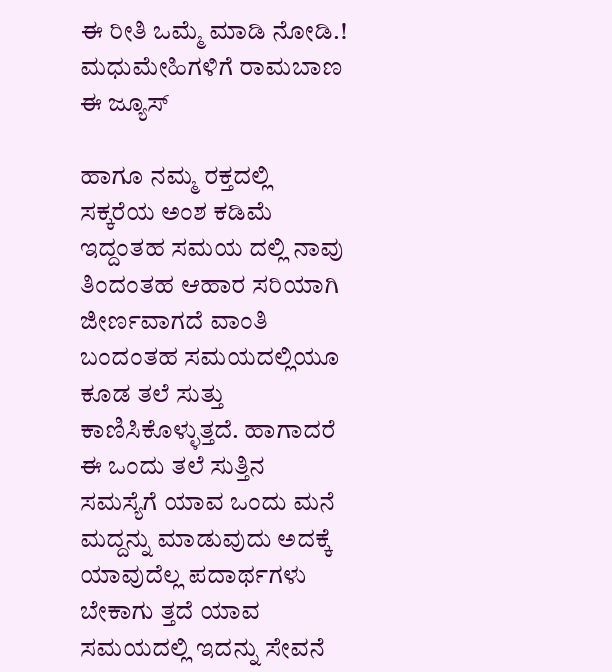ಈ ರೀತಿ ಒಮ್ಮೆ ಮಾಡಿ ನೋಡಿ.! ಮಧುಮೇಹಿಗಳಿಗೆ ರಾಮಬಾಣ ಈ ಜ್ಯೂಸ್

ಹಾಗೂ ನಮ್ಮ ರಕ್ತದಲ್ಲಿ ಸಕ್ಕರೆಯ ಅಂಶ ಕಡಿಮೆ ಇದ್ದಂತಹ ಸಮಯ ದಲ್ಲಿ ನಾವು ತಿಂದಂತಹ ಆಹಾರ ಸರಿಯಾಗಿ ಜೀರ್ಣವಾಗದೆ ವಾಂತಿ ಬಂದಂತಹ ಸಮಯದಲ್ಲಿಯೂ ಕೂಡ ತಲೆ ಸುತ್ತು ಕಾಣಿಸಿಕೊಳ್ಳುತ್ತದೆ. ಹಾಗಾದರೆ ಈ ಒಂದು ತಲೆ ಸುತ್ತಿನ ಸಮಸ್ಯೆಗೆ ಯಾವ ಒಂದು ಮನೆ ಮದ್ದನ್ನು ಮಾಡುವುದು ಅದಕ್ಕೆ ಯಾವುದೆಲ್ಲ ಪದಾರ್ಥಗಳು ಬೇಕಾಗು ತ್ತದೆ ಯಾವ ಸಮಯದಲ್ಲಿ ಇದನ್ನು ಸೇವನೆ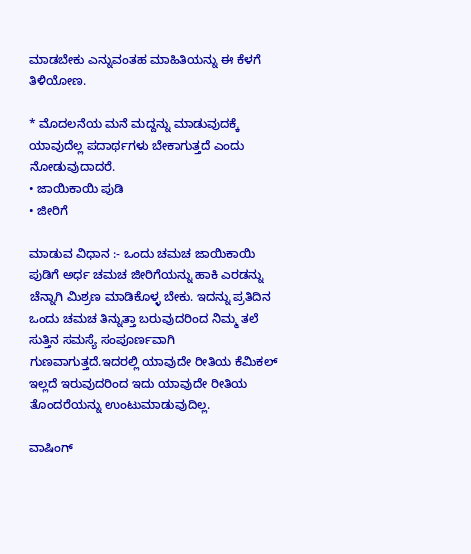ಮಾಡಬೇಕು ಎನ್ನುವಂತಹ ಮಾಹಿತಿಯನ್ನು ಈ ಕೆಳಗೆ ತಿಳಿಯೋಣ.

* ಮೊದಲನೆಯ ಮನೆ ಮದ್ದನ್ನು ಮಾಡುವುದಕ್ಕೆ ಯಾವುದೆಲ್ಲ ಪದಾರ್ಥಗಳು ಬೇಕಾಗುತ್ತದೆ ಎಂದು ನೋಡುವುದಾದರೆ.
• ಜಾಯಿಕಾಯಿ ಪುಡಿ
• ಜೀರಿಗೆ

ಮಾಡುವ ವಿಧಾನ :- ಒಂದು ಚಮಚ ಜಾಯಿಕಾಯಿ ಪುಡಿಗೆ ಅರ್ಧ ಚಮಚ ಜೀರಿಗೆಯನ್ನು ಹಾಕಿ ಎರಡನ್ನು ಚೆನ್ನಾಗಿ ಮಿಶ್ರಣ ಮಾಡಿಕೊಳ್ಳ ಬೇಕು. ಇದನ್ನು ಪ್ರತಿದಿನ ಒಂದು ಚಮಚ ತಿನ್ನುತ್ತಾ ಬರುವುದರಿಂದ ನಿಮ್ಮ ತಲೆ ಸುತ್ತಿನ ಸಮಸ್ಯೆ ಸಂಪೂರ್ಣವಾಗಿ ಗುಣವಾಗುತ್ತದೆ.ಇದರಲ್ಲಿ ಯಾವುದೇ ರೀತಿಯ ಕೆಮಿಕಲ್ ಇಲ್ಲದೆ ಇರುವುದರಿಂದ ಇದು ಯಾವುದೇ ರೀತಿಯ ತೊಂದರೆಯನ್ನು ಉಂಟುಮಾಡುವುದಿಲ್ಲ.

ವಾಷಿಂಗ್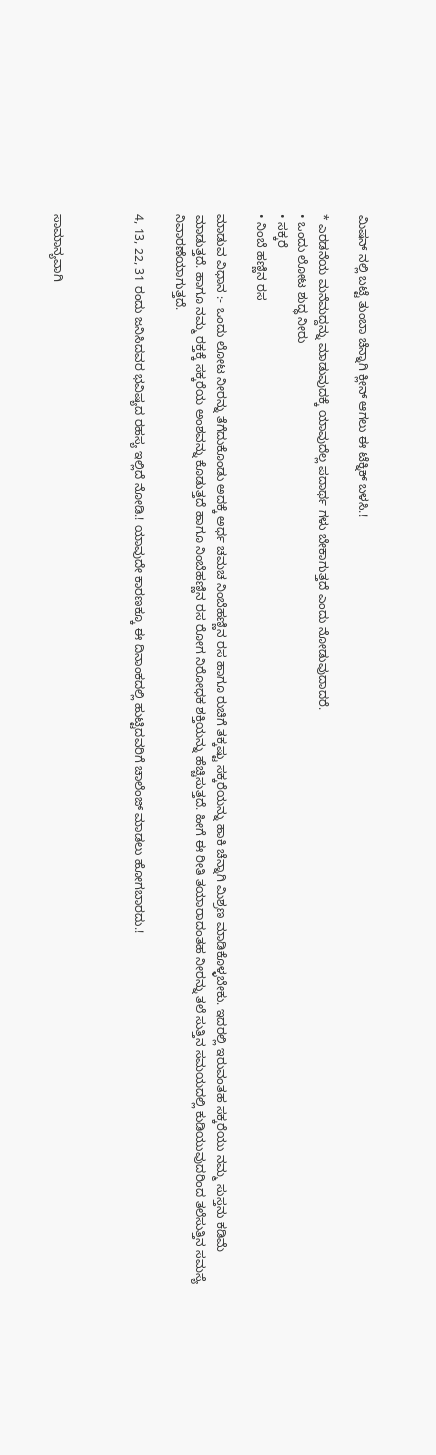ಮಿಷನ್ ನಲ್ಲಿ ಬಟ್ಟೆ ತುಂಬಾ ಚೆನ್ನಾಗಿ ಕ್ಲೀನ್ ಆಗಲು ಈ ಟೆಕ್ನಿಕ್ ಬಳಸಿ.!

* ಎರಡನೆಯ ಮನೆಮದ್ದನ್ನು ಮಾಡುವುದಕ್ಕೆ ಯಾವುದೆಲ್ಲ ಪದಾರ್ಥ ಗಳು ಬೇಕಾಗುತ್ತದೆ ಎಂದು ನೋಡುವುದಾದರೆ.
• ಒಂದು ಲೋಟ ಶುದ್ಧ ನೀರು
• ಸಕ್ಕರೆ
• ನಿಂಬೆ ಹಣ್ಣಿನ ರಸ

ಮಾಡುವ ವಿಧಾನ :- ಒಂದು ಲೋಟ ನೀರನ್ನು ತೆಗೆದುಕೊಂಡು ಅದಕ್ಕೆ ಅರ್ಧ ಚಮಚ ನಿಂಬೆಹಣ್ಣಿನ ರಸ ಹಾಗೂ ರುಚಿಗೆ ತಕ್ಕಷ್ಟು ಸಕ್ಕರೆಯನ್ನು ಹಾಕಿ ಚೆನ್ನಾಗಿ ಮಿಶ್ರಣ ಮಾಡಿಕೊಳ್ಳಬೇಕು. ಇದರಲ್ಲಿ ಇರುವಂತಹ ಸಕ್ಕರೆಯು ನಮ್ಮ ಸುಸ್ತನು ಕಡಿಮೆ ಮಾಡುತ್ತದೆ. ಹಾಗೂ ನಮ್ಮ ರಕ್ತಕ್ಕೆ ಸಕ್ಕರೆಯ ಅಂಶವನ್ನು ಕೊಡುತ್ತದೆ ಹಾಗೂ ನಿಂಬೆಹಣ್ಣಿನ ರಸ ರೋಗ ನಿರೋಧಕ ಶಕ್ತಿಯನ್ನು ಹೆಚ್ಚಿಸುತ್ತದೆ. ಹೀಗೆ ಈ ರೀತಿ ತಯಾರಾದಂತಹ ನೀರನ್ನು ತಲೆ ಸುತ್ತಿನ ಸಮಯದಲ್ಲಿ ಕುಡಿಯುವುದರಿಂದ ತಲೆಸುತ್ತಿನ ಸಮಸ್ಯೆ ನಿವಾರಣೆಯಾಗುತ್ತದೆ.

4, 13, 22, 31 ರಂದು ಜನಿಸಿದವರ ಭವಿಷ್ಯದ ರಹಸ್ಯ ಇಲ್ಲಿದೆ ನೋಡಿ.! ಯಾವುದೇ ಕಾರಣಕ್ಕೂ ಈ ದಿನಾಂಕದಲ್ಲಿ ಹುಟ್ಟಿದವರಿಗೆ ಚಾಲೆಂಜ್ ಮಾಡಲು ಹೋಗಬಾರದು.!



ಸಾಮಾನ್ಯವಾಗಿ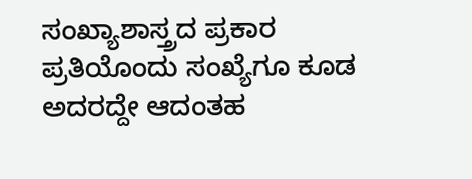ಸಂಖ್ಯಾಶಾಸ್ತ್ರದ ಪ್ರಕಾರ ಪ್ರತಿಯೊಂದು ಸಂಖ್ಯೆಗೂ ಕೂಡ ಅದರದ್ದೇ ಆದಂತಹ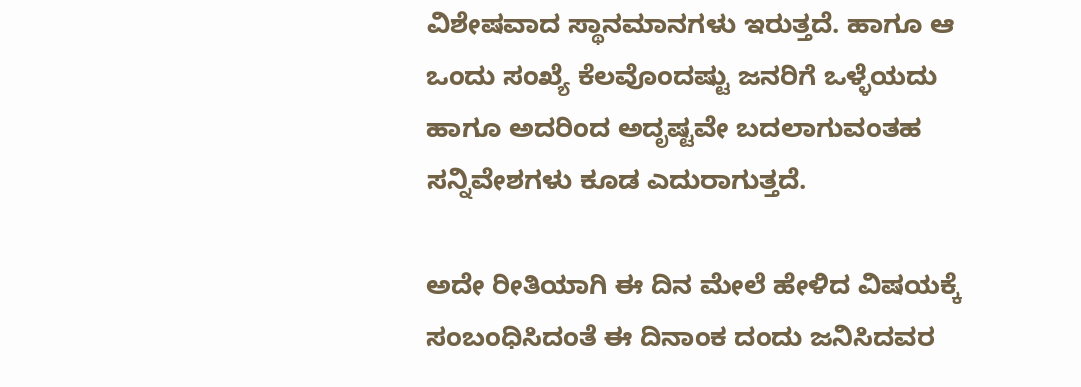ವಿಶೇಷವಾದ ಸ್ಥಾನಮಾನಗಳು ಇರುತ್ತದೆ. ಹಾಗೂ ಆ ಒಂದು ಸಂಖ್ಯೆ ಕೆಲವೊಂದಷ್ಟು ಜನರಿಗೆ ಒಳ್ಳೆಯದು ಹಾಗೂ ಅದರಿಂದ ಅದೃಷ್ಟವೇ ಬದಲಾಗುವಂತಹ ಸನ್ನಿವೇಶಗಳು ಕೂಡ ಎದುರಾಗುತ್ತದೆ.

ಅದೇ ರೀತಿಯಾಗಿ ಈ ದಿನ ಮೇಲೆ ಹೇಳಿದ ವಿಷಯಕ್ಕೆ ಸಂಬಂಧಿಸಿದಂತೆ ಈ ದಿನಾಂಕ ದಂದು ಜನಿಸಿದವರ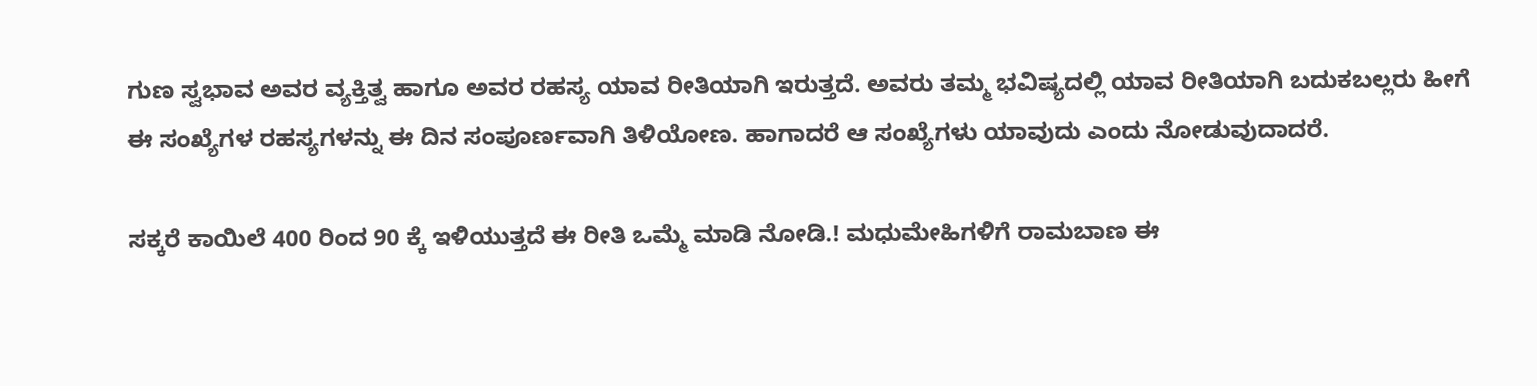ಗುಣ ಸ್ವಭಾವ ಅವರ ವ್ಯಕ್ತಿತ್ವ ಹಾಗೂ ಅವರ ರಹಸ್ಯ ಯಾವ ರೀತಿಯಾಗಿ ಇರುತ್ತದೆ. ಅವರು ತಮ್ಮ ಭವಿಷ್ಯದಲ್ಲಿ ಯಾವ ರೀತಿಯಾಗಿ ಬದುಕಬಲ್ಲರು ಹೀಗೆ ಈ ಸಂಖ್ಯೆಗಳ ರಹಸ್ಯಗಳನ್ನು ಈ ದಿನ ಸಂಪೂರ್ಣವಾಗಿ ತಿಳಿಯೋಣ. ಹಾಗಾದರೆ ಆ ಸಂಖ್ಯೆಗಳು ಯಾವುದು ಎಂದು ನೋಡುವುದಾದರೆ.

ಸಕ್ಕರೆ ಕಾಯಿಲೆ 400 ರಿಂದ 90 ಕ್ಕೆ ಇಳಿಯುತ್ತದೆ ಈ ರೀತಿ ಒಮ್ಮೆ ಮಾಡಿ ನೋಡಿ.! ಮಧುಮೇಹಿಗಳಿಗೆ ರಾಮಬಾಣ ಈ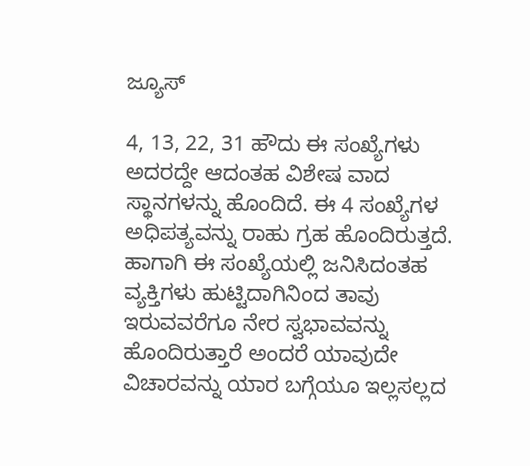ಜ್ಯೂಸ್

4, 13, 22, 31 ಹೌದು ಈ ಸಂಖ್ಯೆಗಳು ಅದರದ್ದೇ ಆದಂತಹ ವಿಶೇಷ ವಾದ ಸ್ಥಾನಗಳನ್ನು ಹೊಂದಿದೆ. ಈ 4 ಸಂಖ್ಯೆಗಳ ಅಧಿಪತ್ಯವನ್ನು ರಾಹು ಗ್ರಹ ಹೊಂದಿರುತ್ತದೆ. ಹಾಗಾಗಿ ಈ ಸಂಖ್ಯೆಯಲ್ಲಿ ಜನಿಸಿದಂತಹ ವ್ಯಕ್ತಿಗಳು ಹುಟ್ಟಿದಾಗಿನಿಂದ ತಾವು ಇರುವವರೆಗೂ ನೇರ ಸ್ವಭಾವವನ್ನು ಹೊಂದಿರುತ್ತಾರೆ ಅಂದರೆ ಯಾವುದೇ ವಿಚಾರವನ್ನು ಯಾರ ಬಗ್ಗೆಯೂ ಇಲ್ಲಸಲ್ಲದ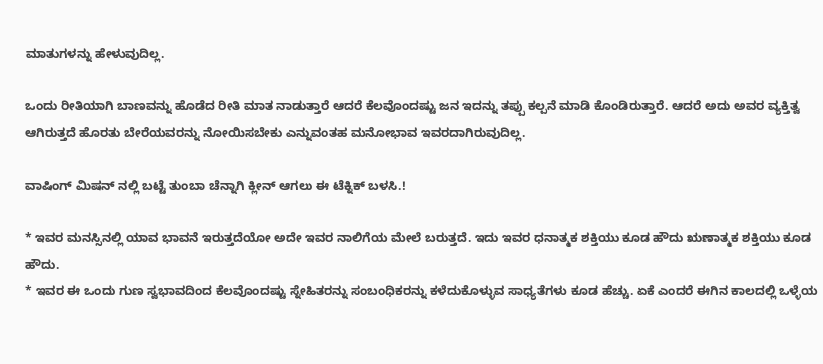ಮಾತುಗಳನ್ನು ಹೇಳುವುದಿಲ್ಲ.

ಒಂದು ರೀತಿಯಾಗಿ ಬಾಣವನ್ನು ಹೊಡೆದ ರೀತಿ ಮಾತ ನಾಡುತ್ತಾರೆ ಆದರೆ ಕೆಲವೊಂದಷ್ಟು ಜನ ಇದನ್ನು ತಪ್ಪು ಕಲ್ಪನೆ ಮಾಡಿ ಕೊಂಡಿರುತ್ತಾರೆ. ಆದರೆ ಅದು ಅವರ ವ್ಯಕ್ತಿತ್ವ ಆಗಿರುತ್ತದೆ ಹೊರತು ಬೇರೆಯವರನ್ನು ನೋಯಿಸಬೇಕು ಎನ್ನುವಂತಹ ಮನೋಭಾವ ಇವರದಾಗಿರುವುದಿಲ್ಲ.

ವಾಷಿಂಗ್ ಮಿಷನ್ ನಲ್ಲಿ ಬಟ್ಟೆ ತುಂಬಾ ಚೆನ್ನಾಗಿ ಕ್ಲೀನ್ ಆಗಲು ಈ ಟೆಕ್ನಿಕ್ ಬಳಸಿ.!

* ಇವರ ಮನಸ್ಸಿನಲ್ಲಿ ಯಾವ ಭಾವನೆ ಇರುತ್ತದೆಯೋ ಅದೇ ಇವರ ನಾಲಿಗೆಯ ಮೇಲೆ ಬರುತ್ತದೆ. ಇದು ಇವರ ಧನಾತ್ಮಕ ಶಕ್ತಿಯು ಕೂಡ ಹೌದು ಋಣಾತ್ಮಕ ಶಕ್ತಿಯು ಕೂಡ ಹೌದು.
* ಇವರ ಈ ಒಂದು ಗುಣ ಸ್ವಭಾವದಿಂದ ಕೆಲವೊಂದಷ್ಟು ಸ್ನೇಹಿತರನ್ನು ಸಂಬಂಧಿಕರನ್ನು ಕಳೆದುಕೊಳ್ಳುವ ಸಾಧ್ಯತೆಗಳು ಕೂಡ ಹೆಚ್ಚು. ಏಕೆ ಎಂದರೆ ಈಗಿನ ಕಾಲದಲ್ಲಿ ಒಳ್ಳೆಯ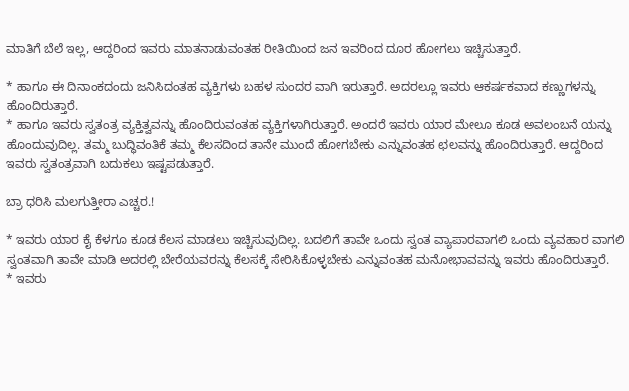ಮಾತಿಗೆ ಬೆಲೆ ಇಲ್ಲ, ಆದ್ದರಿಂದ ಇವರು ಮಾತನಾಡುವಂತಹ ರೀತಿಯಿಂದ ಜನ ಇವರಿಂದ ದೂರ ಹೋಗಲು ಇಚ್ಚಿಸುತ್ತಾರೆ.

* ಹಾಗೂ ಈ ದಿನಾಂಕದಂದು ಜನಿಸಿದಂತಹ ವ್ಯಕ್ತಿಗಳು ಬಹಳ ಸುಂದರ ವಾಗಿ ಇರುತ್ತಾರೆ. ಅದರಲ್ಲೂ ಇವರು ಆಕರ್ಷಕವಾದ ಕಣ್ಣುಗಳನ್ನು ಹೊಂದಿರುತ್ತಾರೆ.
* ಹಾಗೂ ಇವರು ಸ್ವತಂತ್ರ ವ್ಯಕ್ತಿತ್ವವನ್ನು ಹೊಂದಿರುವಂತಹ ವ್ಯಕ್ತಿಗಳಾಗಿರುತ್ತಾರೆ. ಅಂದರೆ ಇವರು ಯಾರ ಮೇಲೂ ಕೂಡ ಅವಲಂಬನೆ ಯನ್ನು ಹೊಂದುವುದಿಲ್ಲ. ತಮ್ಮ ಬುದ್ಧಿವಂತಿಕೆ ತಮ್ಮ ಕೆಲಸದಿಂದ ತಾನೇ ಮುಂದೆ ಹೋಗಬೇಕು ಎನ್ನುವಂತಹ ಛಲವನ್ನು ಹೊಂದಿರುತ್ತಾರೆ. ಆದ್ದರಿಂದ ಇವರು ಸ್ವತಂತ್ರವಾಗಿ ಬದುಕಲು ಇಷ್ಟಪಡುತ್ತಾರೆ.

ಬ್ರಾ ಧರಿಸಿ ಮಲಗುತ್ತೀರಾ ಎಚ್ಚರ.!

* ಇವರು ಯಾರ ಕೈ ಕೆಳಗೂ ಕೂಡ ಕೆಲಸ ಮಾಡಲು ಇಚ್ಚಿಸುವುದಿಲ್ಲ. ಬದಲಿಗೆ ತಾವೇ ಒಂದು ಸ್ವಂತ ವ್ಯಾಪಾರವಾಗಲಿ ಒಂದು ವ್ಯವಹಾರ ವಾಗಲಿ ಸ್ವಂತವಾಗಿ ತಾವೇ ಮಾಡಿ ಅದರಲ್ಲಿ ಬೇರೆಯವರನ್ನು ಕೆಲಸಕ್ಕೆ ಸೇರಿಸಿಕೊಳ್ಳಬೇಕು ಎನ್ನುವಂತಹ ಮನೋಭಾವವನ್ನು ಇವರು ಹೊಂದಿರುತ್ತಾರೆ.
* ಇವರು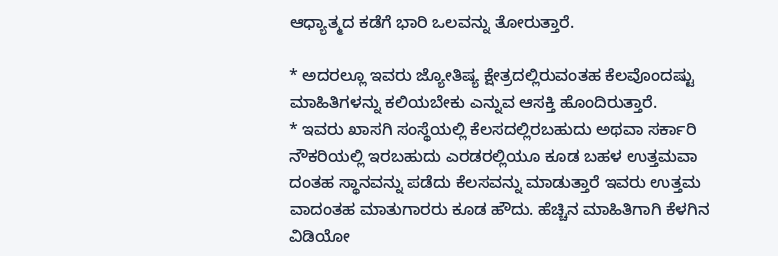ಆಧ್ಯಾತ್ಮದ ಕಡೆಗೆ ಭಾರಿ ಒಲವನ್ನು ತೋರುತ್ತಾರೆ.

* ಅದರಲ್ಲೂ ಇವರು ಜ್ಯೋತಿಷ್ಯ ಕ್ಷೇತ್ರದಲ್ಲಿರುವಂತಹ ಕೆಲವೊಂದಷ್ಟು ಮಾಹಿತಿಗಳನ್ನು ಕಲಿಯಬೇಕು ಎನ್ನುವ ಆಸಕ್ತಿ ಹೊಂದಿರುತ್ತಾರೆ.
* ಇವರು ಖಾಸಗಿ ಸಂಸ್ಥೆಯಲ್ಲಿ ಕೆಲಸದಲ್ಲಿರಬಹುದು ಅಥವಾ ಸರ್ಕಾರಿ ನೌಕರಿಯಲ್ಲಿ ಇರಬಹುದು ಎರಡರಲ್ಲಿಯೂ ಕೂಡ ಬಹಳ ಉತ್ತಮವಾ ದಂತಹ ಸ್ಥಾನವನ್ನು ಪಡೆದು ಕೆಲಸವನ್ನು ಮಾಡುತ್ತಾರೆ ಇವರು ಉತ್ತಮ ವಾದಂತಹ ಮಾತುಗಾರರು ಕೂಡ ಹೌದು. ಹೆಚ್ಚಿನ ಮಾಹಿತಿಗಾಗಿ ಕೆಳಗಿನ ವಿಡಿಯೋ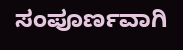ಸಂಪೂರ್ಣವಾಗಿ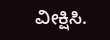ವೀಕ್ಷಿಸಿ.